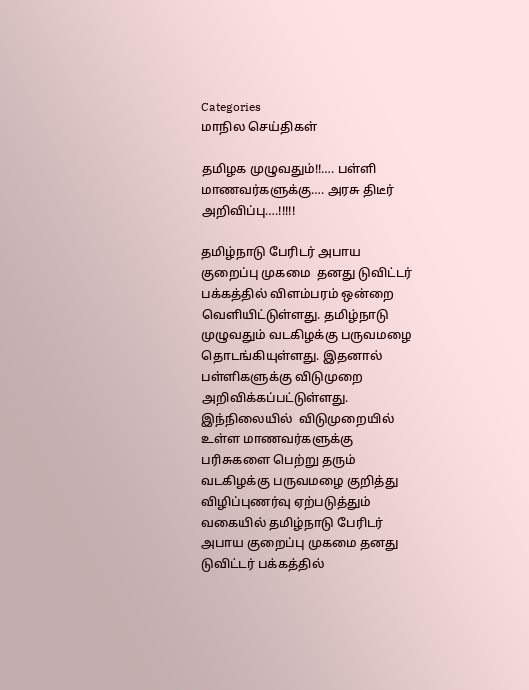Categories
மாநில செய்திகள்

தமிழக முழுவதும்!!…. பள்ளி மாணவர்களுக்கு…. அரசு திடீர் அறிவிப்பு….!!!!!

தமிழ்நாடு பேரிடர் அபாய குறைப்பு முகமை  தனது டுவிட்டர் பக்கத்தில் விளம்பரம் ஒன்றை வெளியிட்டுள்ளது. தமிழ்நாடு முழுவதும் வடகிழக்கு பருவமழை தொடங்கியுள்ளது. இதனால் பள்ளிகளுக்கு விடுமுறை அறிவிக்கப்பட்டுள்ளது. இந்நிலையில்  விடுமுறையில் உள்ள மாணவர்களுக்கு பரிசுகளை பெற்று தரும் வடகிழக்கு பருவமழை குறித்து விழிப்புணர்வு ஏற்படுத்தும் வகையில் தமிழ்நாடு பேரிடர் அபாய குறைப்பு முகமை தனது டுவிட்டர் பக்கத்தில்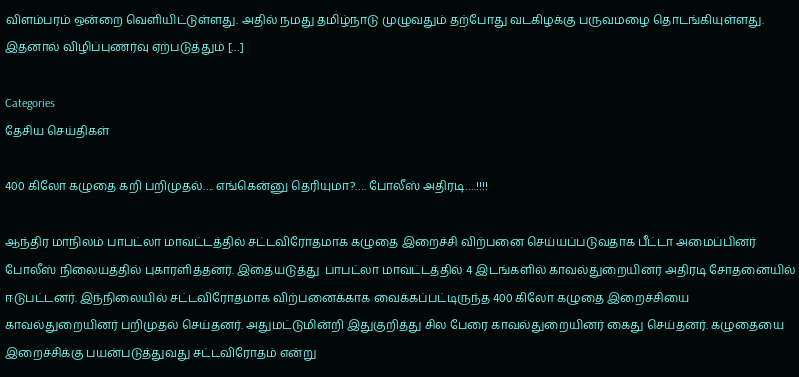விளம்பரம் ஒன்றை வெளியிட்டுள்ளது. அதில் நமது தமிழ்நாடு முழுவதும் தற்போது வடகிழக்கு பருவமழை தொடங்கியுள்ளது. இதனால் விழிப்புணர்வு ஏற்படுத்தும் […]

Categories
தேசிய செய்திகள்

400 கிலோ கழுதை கறி பறிமுதல்…. எங்கென்னு தெரியுமா?…. போலீஸ் அதிரடி….!!!!

ஆந்திர மாநிலம் பாபட்லா மாவட்டத்தில் சட்டவிரோதமாக கழுதை இறைச்சி விற்பனை செய்யப்படுவதாக பீட்டா அமைப்பினர் போலீஸ் நிலையத்தில் புகாரளித்தனர். இதையடுத்து  பாபட்லா மாவட்டத்தில் 4 இடங்களில் காவல்துறையினர் அதிரடி சோதனையில் ஈடுபட்டனர். இந்நிலையில் சட்டவிரோதமாக விற்பனைக்காக வைக்கப்பட்டிருந்த 400 கிலோ கழுதை இறைச்சியை காவல்துறையினர் பறிமுதல் செய்தனர். அதுமட்டுமின்றி இதுகுறித்து சில பேரை காவல்துறையினர் கைது செய்தனர். கழுதையை இறைச்சிக்கு பயன்படுத்துவது சட்டவிரோதம் என்று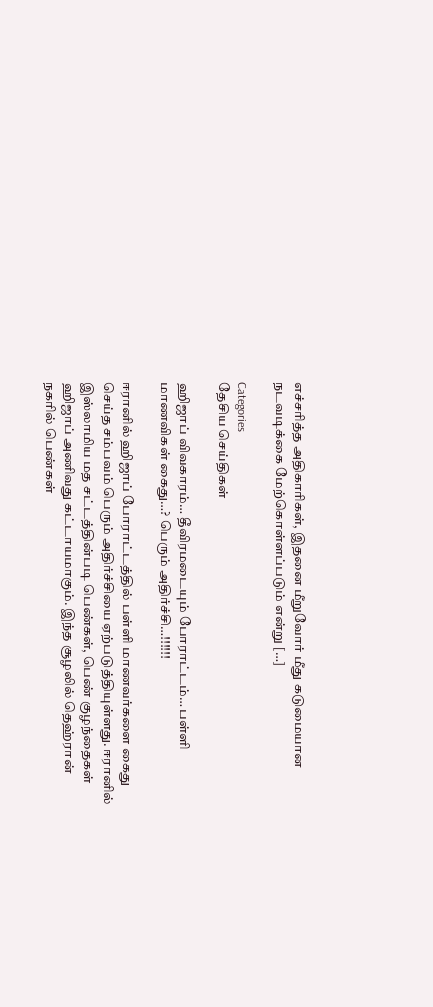எச்சரித்த அதிகாரிகள், இதனை மீறுவோர் மீது கடுமையான நடவடிக்கை மேற்கொள்ளப்படும் என்று […]

Categories
தேசிய செய்திகள்

ஹிஜாப் விவகாரம்… தீவிரமடையும் போராட்டம்… பள்ளி மாணவிகள் கைது…? பெரும் அதிர்ச்சி…!!!!!!

ஈரானில் ஹிஜாப் போராட்டத்தில் பள்ளி மாணவர்களை கைது செய்த சம்பவம் பெரும் அதிர்ச்சியை ஏற்படுத்தியுள்ளது. ஈரானில் இஸ்லாமிய மத சட்டத்தின்படி பெண்கள், பெண் குழந்தைகள் ஹிஜாப் அணிவது கட்டாயமாகும். இந்த சூழலில் தெஹ்ரான் நகரில் பெண்கள்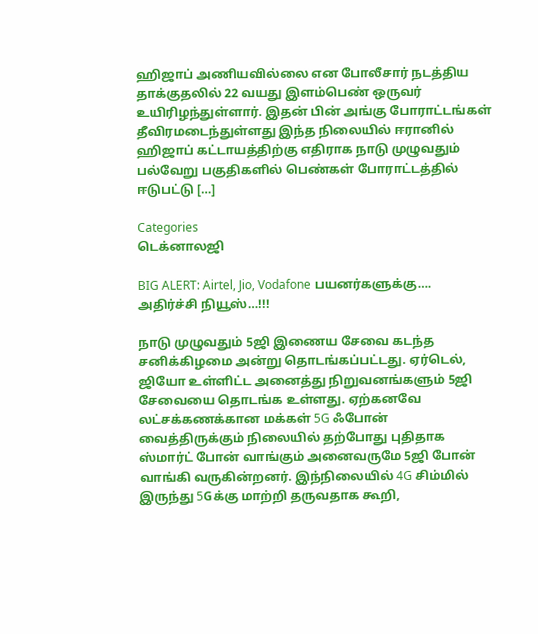ஹிஜாப் அணியவில்லை என போலீசார் நடத்திய தாக்குதலில் 22 வயது இளம்பெண் ஒருவர் உயிரிழந்துள்ளார். இதன் பின் அங்கு போராட்டங்கள் தீவிரமடைந்துள்ளது இந்த நிலையில் ஈரானில் ஹிஜாப் கட்டாயத்திற்கு எதிராக நாடு முழுவதும் பல்வேறு பகுதிகளில் பெண்கள் போராட்டத்தில் ஈடுபட்டு […]

Categories
டெக்னாலஜி

BIG ALERT: Airtel, Jio, Vodafone பயனர்களுக்கு…. அதிர்ச்சி நியூஸ்…!!!

நாடு முழுவதும் 5ஜி இணைய சேவை கடந்த சனிக்கிழமை அன்று தொடங்கப்பட்டது. ஏர்டெல், ஜியோ உள்ளிட்ட அனைத்து நிறுவனங்களும் 5ஜி சேவையை தொடங்க உள்ளது. ஏற்கனவே லட்சக்கணக்கான மக்கள் 5G ஃபோன் வைத்திருக்கும் நிலையில் தற்போது புதிதாக ஸ்மார்ட் போன் வாங்கும் அனைவருமே 5ஜி போன் வாங்கி வருகின்றனர். இந்நிலையில் 4G சிம்மில் இருந்து 5Gக்கு மாற்றி தருவதாக கூறி,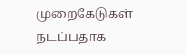முறைகேடுகள் நடப்பதாக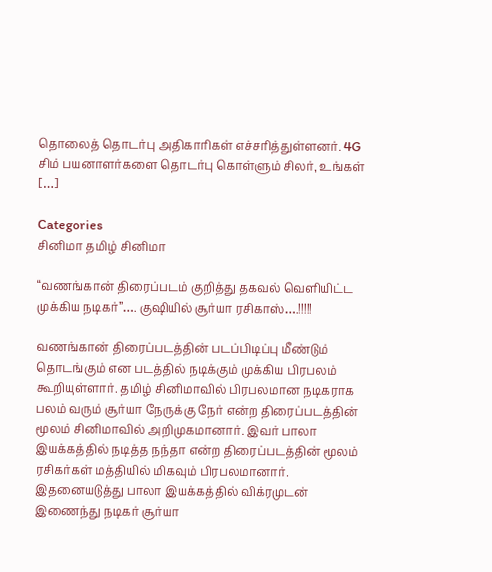தொலைத் தொடர்பு அதிகாரிகள் எச்சரித்துள்ளனர். 4G சிம் பயனாளர்களை தொடர்பு கொள்ளும் சிலர், உங்கள் […]

Categories
சினிமா தமிழ் சினிமா

“வணங்கான் திரைப்படம் குறித்து தகவல் வெளியிட்ட முக்கிய நடிகர்”…. குஷியில் சூர்யா ரசிகாஸ்….!!!!!

வணங்கான் திரைப்படத்தின் படப்பிடிப்பு மீண்டும் தொடங்கும் என படத்தில் நடிக்கும் முக்கிய பிரபலம் கூறியுள்ளார். தமிழ் சினிமாவில் பிரபலமான நடிகராக பலம் வரும் சூர்யா நேருக்கு நேர் என்ற திரைப்படத்தின் மூலம் சினிமாவில் அறிமுகமானார். இவர் பாலா இயக்கத்தில் நடித்த நந்தா என்ற திரைப்படத்தின் மூலம் ரசிகர்கள் மத்தியில் மிகவும் பிரபலமானார்‌. இதனையடுத்து பாலா இயக்கத்தில் விக்ரமுடன் இணைந்து நடிகர் சூர்யா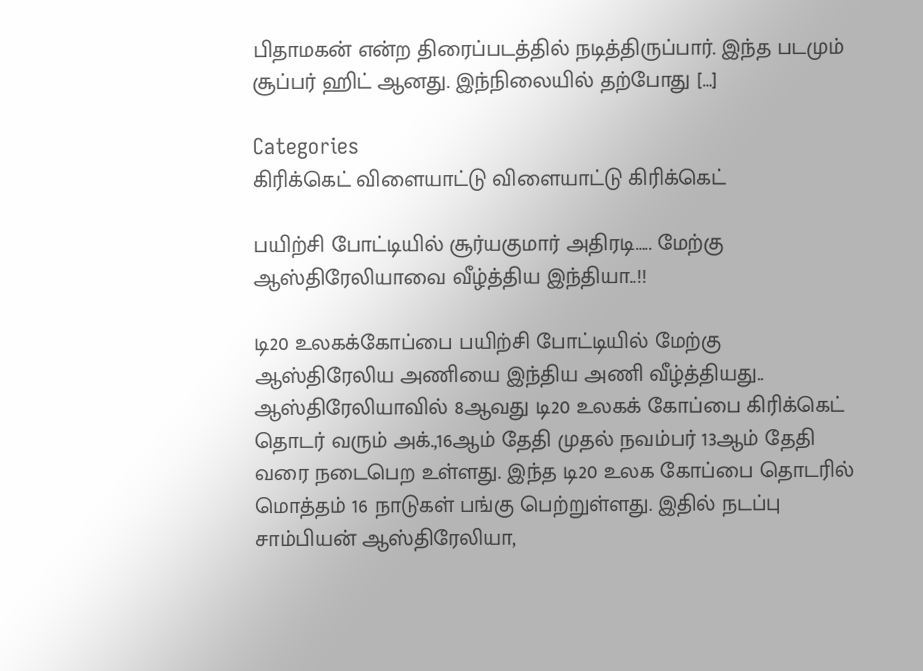பிதாமகன் என்ற திரைப்படத்தில் நடித்திருப்பார். இந்த படமும் சூப்பர் ஹிட் ஆனது. இந்நிலையில் தற்போது […]

Categories
கிரிக்கெட் விளையாட்டு விளையாட்டு கிரிக்கெட்

பயிற்சி போட்டியில் சூர்யகுமார் அதிரடி….. மேற்கு ஆஸ்திரேலியாவை வீழ்த்திய இந்தியா..!!

டி20 உலகக்கோப்பை பயிற்சி போட்டியில் மேற்கு ஆஸ்திரேலிய அணியை இந்திய அணி வீழ்த்தியது.. ஆஸ்திரேலியாவில் 8ஆவது டி20 உலகக் கோப்பை கிரிக்கெட் தொடர் வரும் அக்.,16ஆம் தேதி முதல் நவம்பர் 13ஆம் தேதி வரை நடைபெற உள்ளது. இந்த டி20 உலக கோப்பை தொடரில் மொத்தம் 16 நாடுகள் பங்கு பெற்றுள்ளது. இதில் நடப்பு சாம்பியன் ஆஸ்திரேலியா,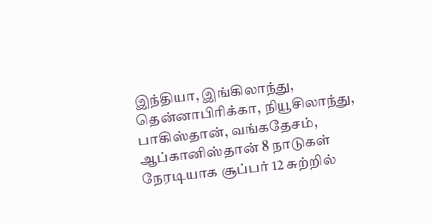இந்தியா, இங்கிலாந்து, தென்னாபிரிக்கா, நியூசிலாந்து, பாகிஸ்தான், வங்கதேசம், ஆப்கானிஸ்தான் 8 நாடுகள் நேரடியாக சூப்பர் 12 சுற்றில்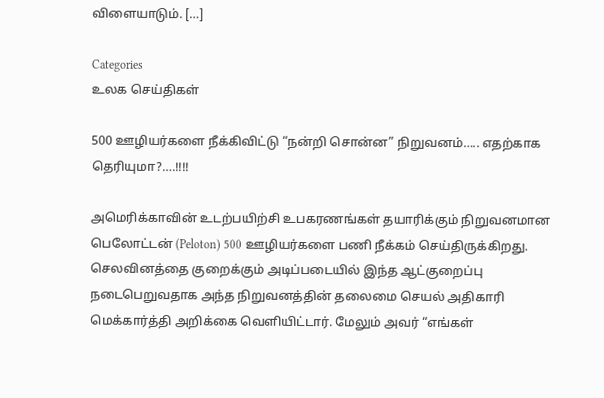விளையாடும். […]

Categories
உலக செய்திகள்

500 ஊழியர்களை நீக்கிவிட்டு “நன்றி சொன்ன” நிறுவனம்….. எதற்காக தெரியுமா?….!!!!

அமெரிக்காவின் உடற்பயிற்சி உபகரணங்கள் தயாரிக்கும் நிறுவனமான பெலோட்டன் (Peloton) 500 ஊழியர்களை பணி நீக்கம் செய்திருக்கிறது. செலவினத்தை குறைக்கும் அடிப்படையில் இந்த ஆட்குறைப்பு நடைபெறுவதாக அந்த நிறுவனத்தின் தலைமை செயல் அதிகாரி மெக்கார்த்தி அறிக்கை வெளியிட்டார். மேலும் அவர் “எங்கள்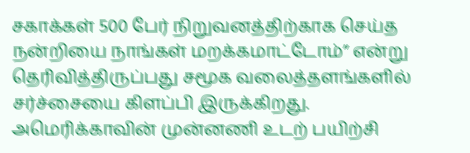சகாக்கள் 500 பேர் நிறுவனத்திற்காக செய்த நன்றியை நாங்கள் மறக்கமாட்டோம்” என்று தெரிவித்திருப்பது சமூக வலைத்தளங்களில் சர்ச்சையை கிளப்பி இருக்கிறது. அமெரிக்காவின் முன்னணி உடற் பயிற்சி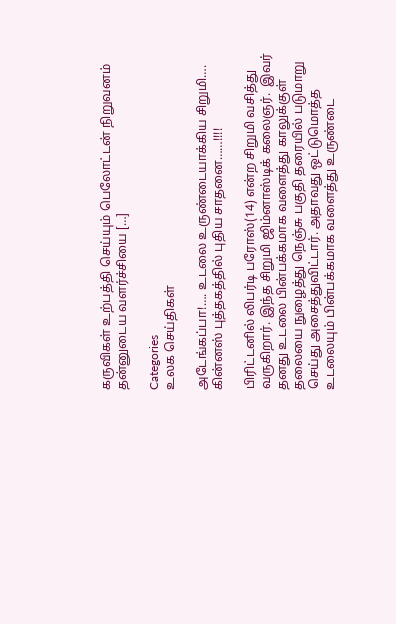கருவிகள் உற்பத்தி செய்யும் பெலோட்டன் நிறுவனம் தன்னுடைய வளர்ச்சியை […]

Categories
உலக செய்திகள்

அடேங்கப்பா!…. உடலை உருண்டையாக்கிய சிறுமி…. கின்னஸ் புத்தகத்தில் புதிய சாதனை……!!!!

பிரிட்டனில் லிபர்டி பரோஸ்(14) என்ற சிறுமி வசித்து வருகிறார். இந்த சிறுமி ஜிம்னாஸ்டிக் கலைஞர்.  இவர் தனது உடலை பின்பக்கமாக வளைத்து காலுக்குள் தலையை நுழைத்து நெஞ்சு பகுதி தரையில் படுமாறு செய்து அசைத்துவிட்டார். அதாவது ஒட்டுமொத்த உடலையும் பின்பக்கமாக வளைத்து உருண்டை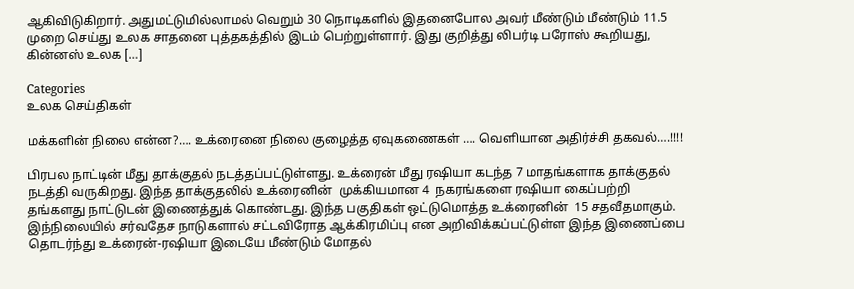ஆகிவிடுகிறார். அதுமட்டுமில்லாமல் வெறும் 30 நொடிகளில் இதனைபோல அவர் மீண்டும் மீண்டும் 11.5 முறை செய்து உலக சாதனை புத்தகத்தில் இடம் பெற்றுள்ளார். இது குறித்து லிபர்டி‌ பரோஸ் கூறியது, கின்னஸ் உலக […]

Categories
உலக செய்திகள்

மக்களின் நிலை என்ன?…. உக்ரைனை நிலை குழைத்த ஏவுகணைகள் …. வெளியான அதிர்ச்சி தகவல்….!!!!

பிரபல நாட்டின் மீது தாக்குதல் நடத்தப்பட்டுள்ளது. உக்ரைன் மீது ரஷியா கடந்த 7 மாதங்களாக தாக்குதல் நடத்தி வருகிறது. இந்த தாக்குதலில் உக்ரைனின்  முக்கியமான 4  நகரங்களை ரஷியா கைப்பற்றி தங்களது நாட்டுடன் இணைத்துக் கொண்டது. இந்த பகுதிகள் ஒட்டுமொத்த உக்ரைனின்  15 சதவீதமாகும். இந்நிலையில் சர்வதேச நாடுகளால் சட்டவிரோத ஆக்கிரமிப்பு என அறிவிக்கப்பட்டுள்ள இந்த இணைப்பை தொடர்ந்து உக்ரைன்-ரஷியா இடையே மீண்டும் மோதல்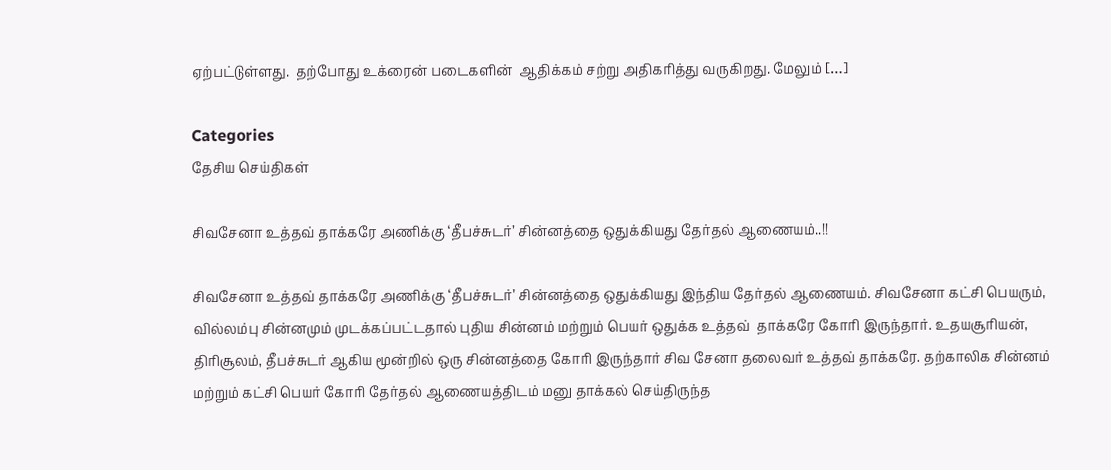ஏற்பட்டுள்ளது.  தற்போது உக்ரைன் படைகளின்  ஆதிக்கம் சற்று அதிகரித்து வருகிறது. மேலும் […]

Categories
தேசிய செய்திகள்

சிவசேனா உத்தவ் தாக்கரே அணிக்கு ‘தீபச்சுடர்’ சின்னத்தை ஒதுக்கியது தேர்தல் ஆணையம்..!!

சிவசேனா உத்தவ் தாக்கரே அணிக்கு ‘தீபச்சுடர்’ சின்னத்தை ஒதுக்கியது இந்திய தேர்தல் ஆணையம். சிவசேனா கட்சி பெயரும், வில்லம்பு சின்னமும் முடக்கப்பட்டதால் புதிய சின்னம் மற்றும் பெயர் ஒதுக்க உத்தவ்  தாக்கரே கோரி இருந்தார். உதயசூரியன், திரிசூலம், தீபச்சுடர் ஆகிய மூன்றில் ஒரு சின்னத்தை கோரி இருந்தார் சிவ சேனா தலைவர் உத்தவ் தாக்கரே. தற்காலிக சின்னம் மற்றும் கட்சி பெயர் கோரி தேர்தல் ஆணையத்திடம் மனு தாக்கல் செய்திருந்த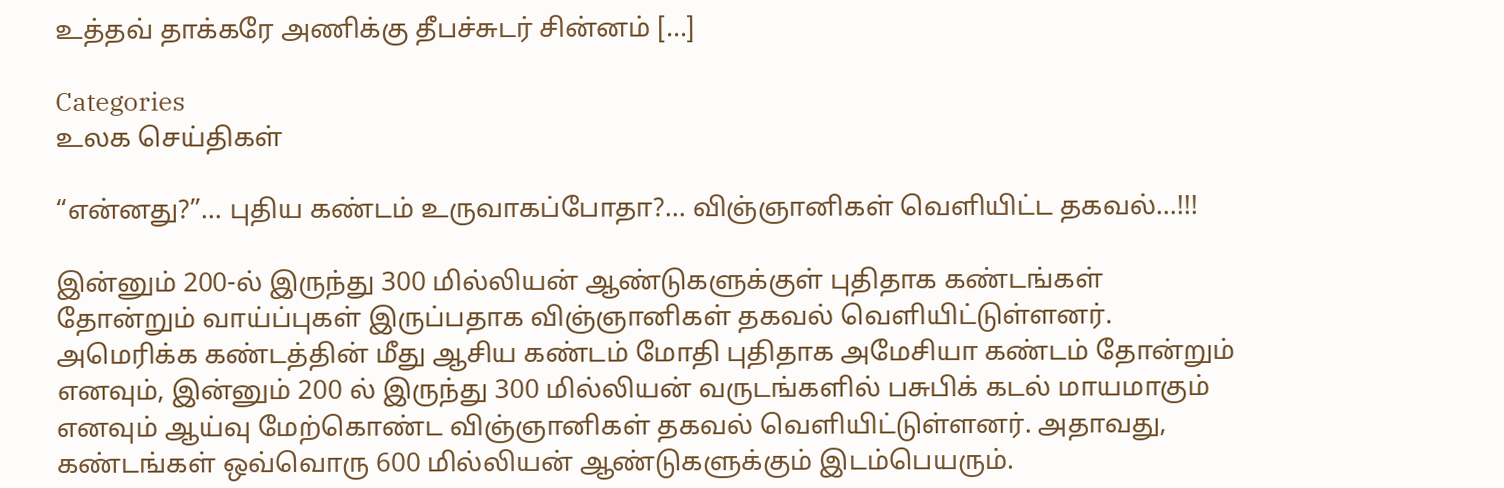உத்தவ் தாக்கரே அணிக்கு தீபச்சுடர் சின்னம் […]

Categories
உலக செய்திகள்

“என்னது?”… புதிய கண்டம் உருவாகப்போதா?… விஞ்ஞானிகள் வெளியிட்ட தகவல்…!!!

இன்னும் 200-ல் இருந்து 300 மில்லியன் ஆண்டுகளுக்குள் புதிதாக கண்டங்கள் தோன்றும் வாய்ப்புகள் இருப்பதாக விஞ்ஞானிகள் தகவல் வெளியிட்டுள்ளனர். அமெரிக்க கண்டத்தின் மீது ஆசிய கண்டம் மோதி புதிதாக அமேசியா கண்டம் தோன்றும் எனவும், இன்னும் 200 ல் இருந்து 300 மில்லியன் வருடங்களில் பசுபிக் கடல் மாயமாகும் எனவும் ஆய்வு மேற்கொண்ட விஞ்ஞானிகள் தகவல் வெளியிட்டுள்ளனர். அதாவது, கண்டங்கள் ஒவ்வொரு 600 மில்லியன் ஆண்டுகளுக்கும் இடம்பெயரும்.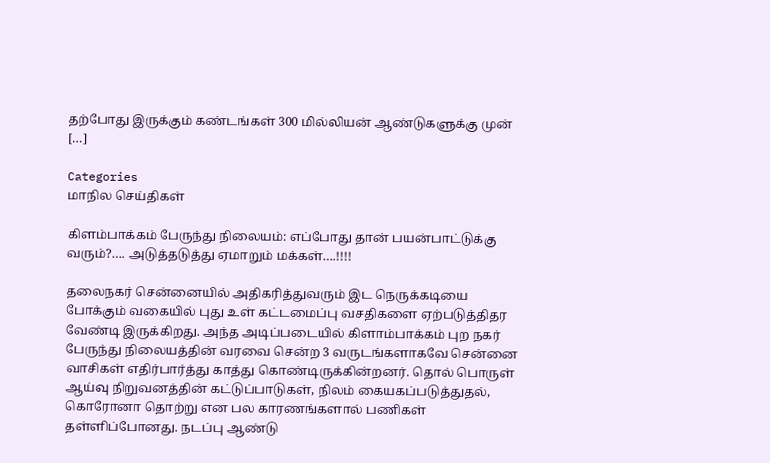தற்போது இருக்கும் கண்டங்கள் 300 மில்லியன் ஆண்டுகளுக்கு முன் […]

Categories
மாநில செய்திகள்

கிளம்பாக்கம் பேருந்து நிலையம்: எப்போது தான் பயன்பாட்டுக்கு வரும்?…. அடுத்தடுத்து ஏமாறும் மக்கள்….!!!!

தலைநகர் சென்னையில் அதிகரித்துவரும் இட நெருக்கடியை போக்கும் வகையில் புது உள் கட்டமைப்பு வசதிகளை ஏற்படுத்திதர வேண்டி இருக்கிறது. அந்த அடிப்படையில் கிளாம்பாக்கம் புற நகர் பேருந்து நிலையத்தின் வரவை சென்ற 3 வருடங்களாகவே சென்னை வாசிகள் எதிர்பார்த்து காத்து கொண்டிருக்கின்றனர். தொல் பொருள் ஆய்வு நிறுவனத்தின் கட்டுப்பாடுகள், நிலம் கையகப்படுத்துதல், கொரோனா தொற்று என பல காரணங்களால் பணிகள் தள்ளிப்போனது. நடப்பு ஆண்டு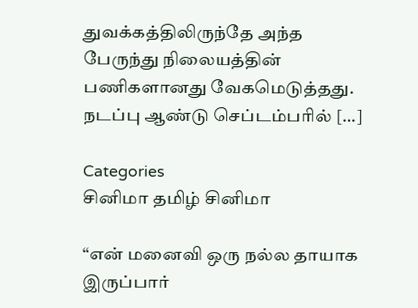துவக்கத்திலிருந்தே அந்த பேருந்து நிலையத்தின் பணிகளானது வேகமெடுத்தது. நடப்பு ஆண்டு செப்டம்பரில் […]

Categories
சினிமா தமிழ் சினிமா

“என் மனைவி ஒரு நல்ல தாயாக இருப்பார்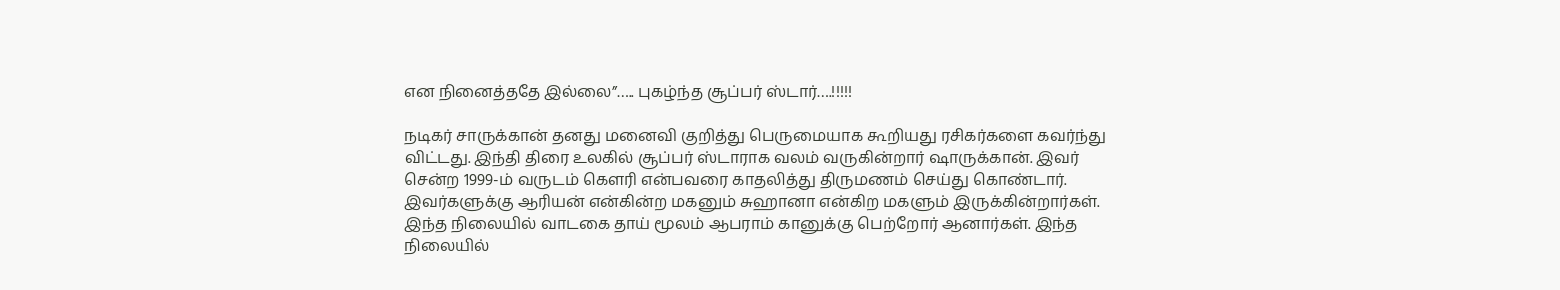என நினைத்ததே இல்லை”….. புகழ்ந்த சூப்பர் ஸ்டார்….!!!!!

நடிகர் சாருக்கான் தனது மனைவி குறித்து பெருமையாக கூறியது ரசிகர்களை கவர்ந்து விட்டது. இந்தி திரை உலகில் சூப்பர் ஸ்டாராக வலம் வருகின்றார் ஷாருக்கான். இவர் சென்ற 1999-ம் வருடம் கௌரி என்பவரை காதலித்து திருமணம் செய்து கொண்டார். இவர்களுக்கு ஆரியன் என்கின்ற மகனும் சுஹானா என்கிற மகளும் இருக்கின்றார்கள். இந்த நிலையில் வாடகை தாய் மூலம் ஆபராம் கானுக்கு பெற்றோர் ஆனார்கள். இந்த நிலையில்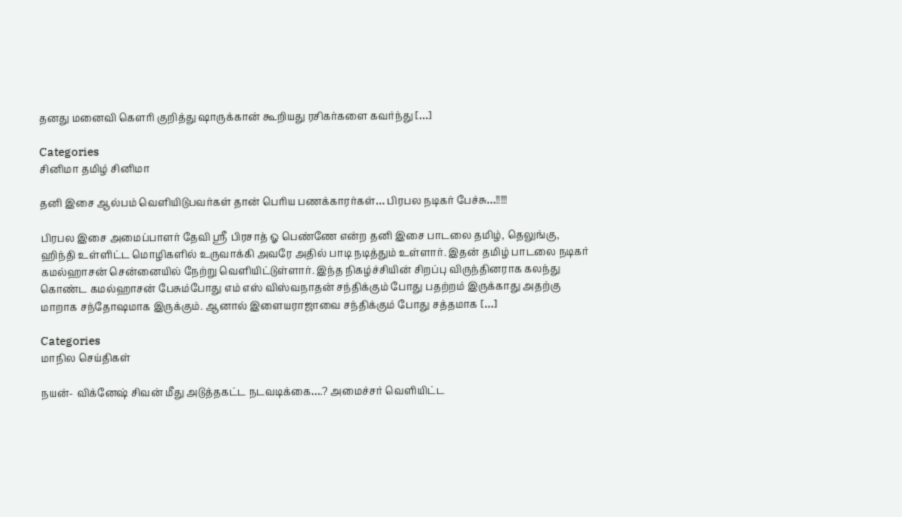தனது மனைவி கௌரி குறித்து ஷாருக்கான் கூறியது ரசிகர்களை கவர்ந்து […]

Categories
சினிமா தமிழ் சினிமா

தனி இசை ஆல்பம் வெளியிடுபவர்கள் தான் பெரிய பணக்காரர்கள்… பிரபல நடிகர் பேச்சு…!!!!!

பிரபல இசை அமைப்பாளர் தேவி ஸ்ரீ பிரசாத் ஓ பெண்ணே என்ற தனி இசை பாடலை தமிழ், தெலுங்கு, ஹிந்தி உள்ளிட்ட மொழிகளில் உருவாக்கி அவரே அதில் பாடி நடித்தும் உள்ளார். இதன் தமிழ் பாடலை நடிகர் கமல்ஹாசன் சென்னையில் நேற்று வெளியிட்டுள்ளார். இந்த நிகழ்ச்சியின் சிறப்பு விருந்தினராக கலந்து கொண்ட கமல்ஹாசன் பேசும்போது எம் எஸ் விஸ்வநாதன் சந்திக்கும் போது பதற்றம் இருக்காது அதற்கு மாறாக சந்தோஷமாக இருக்கும். ஆனால் இளையராஜாவை சந்திக்கும் போது சத்தமாக […]

Categories
மாநில செய்திகள்

நயன்- விக்னேஷ் சிவன் மீது அடுத்தகட்ட நடவடிக்கை….? அமைச்சர் வெளியிட்ட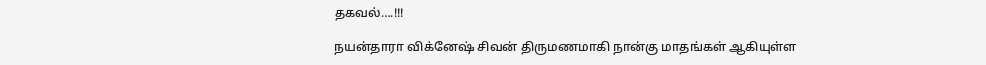தகவல்….!!!

நயன்தாரா விக்னேஷ் சிவன் திருமணமாகி நான்கு மாதங்கள் ஆகியுள்ள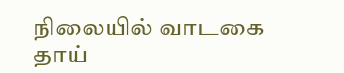நிலையில் வாடகை தாய்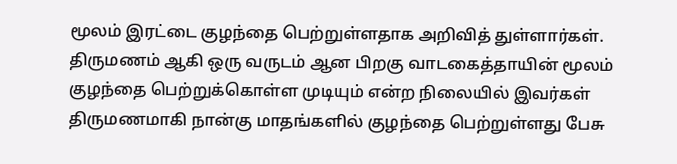மூலம் இரட்டை குழந்தை பெற்றுள்ளதாக அறிவித் துள்ளார்கள். திருமணம் ஆகி ஒரு வருடம் ஆன பிறகு வாடகைத்தாயின் மூலம் குழந்தை பெற்றுக்கொள்ள முடியும் என்ற நிலையில் இவர்கள் திருமணமாகி நான்கு மாதங்களில் குழந்தை பெற்றுள்ளது பேசு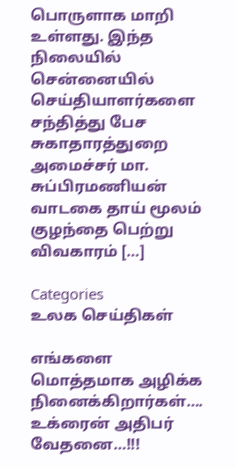பொருளாக மாறி உள்ளது. இந்த நிலையில் சென்னையில் செய்தியாளர்களை சந்தித்து பேச சுகாதாரத்துறை அமைச்சர் மா. சுப்பிரமணியன் வாடகை தாய் மூலம் குழந்தை பெற்று விவகாரம் […]

Categories
உலக செய்திகள்

எங்களை மொத்தமாக அழிக்க நினைக்கிறார்கள்…. உக்ரைன் அதிபர் வேதனை…!!!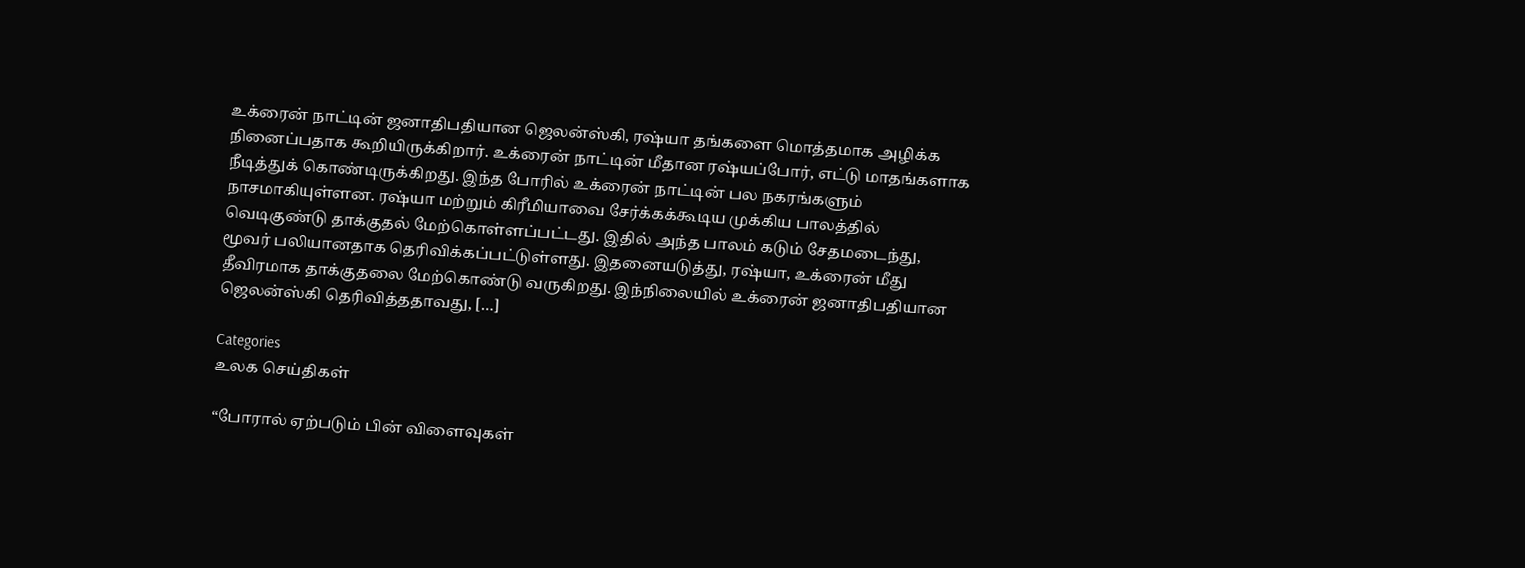உக்ரைன் நாட்டின் ஜனாதிபதியான ஜெலன்ஸ்கி, ரஷ்யா தங்களை மொத்தமாக அழிக்க நினைப்பதாக கூறியிருக்கிறார். உக்ரைன் நாட்டின் மீதான ரஷ்யப்போர், எட்டு மாதங்களாக நீடித்துக் கொண்டிருக்கிறது. இந்த போரில் உக்ரைன் நாட்டின் பல நகரங்களும் நாசமாகியுள்ளன. ரஷ்யா மற்றும் கிரீமியாவை சேர்க்கக்கூடிய முக்கிய பாலத்தில் வெடிகுண்டு தாக்குதல் மேற்கொள்ளப்பட்டது. இதில் அந்த பாலம் கடும் சேதமடைந்து, மூவர் பலியானதாக தெரிவிக்கப்பட்டுள்ளது. இதனையடுத்து, ரஷ்யா, உக்ரைன் மீது தீவிரமாக தாக்குதலை மேற்கொண்டு வருகிறது. இந்நிலையில் உக்ரைன் ஜனாதிபதியான ஜெலன்ஸ்கி தெரிவித்ததாவது, […]

Categories
உலக செய்திகள்

“போரால் ஏற்படும் பின் விளைவுகள்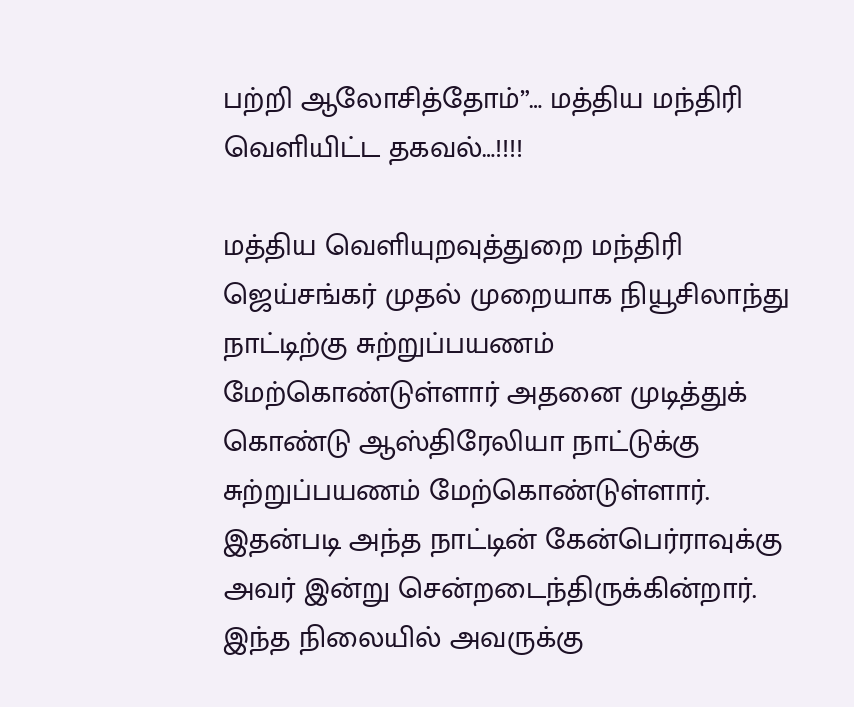பற்றி ஆலோசித்தோம்”… மத்திய மந்திரி வெளியிட்ட தகவல்…!!!!

மத்திய வெளியுறவுத்துறை மந்திரி ஜெய்சங்கர் முதல் முறையாக நியூசிலாந்து நாட்டிற்கு சுற்றுப்பயணம் மேற்கொண்டுள்ளார் அதனை முடித்துக் கொண்டு ஆஸ்திரேலியா நாட்டுக்கு சுற்றுப்பயணம் மேற்கொண்டுள்ளார். இதன்படி அந்த நாட்டின் கேன்பெர்ராவுக்கு அவர் இன்று சென்றடைந்திருக்கின்றார். இந்த நிலையில் அவருக்கு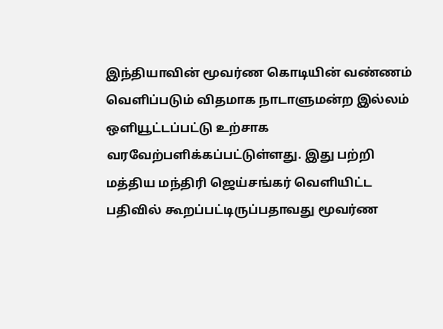இந்தியாவின் மூவர்ண கொடியின் வண்ணம் வெளிப்படும் விதமாக நாடாளுமன்ற இல்லம் ஒளியூட்டப்பட்டு உற்சாக வரவேற்பளிக்கப்பட்டுள்ளது. இது பற்றி மத்திய மந்திரி ஜெய்சங்கர் வெளியிட்ட பதிவில் கூறப்பட்டிருப்பதாவது மூவர்ண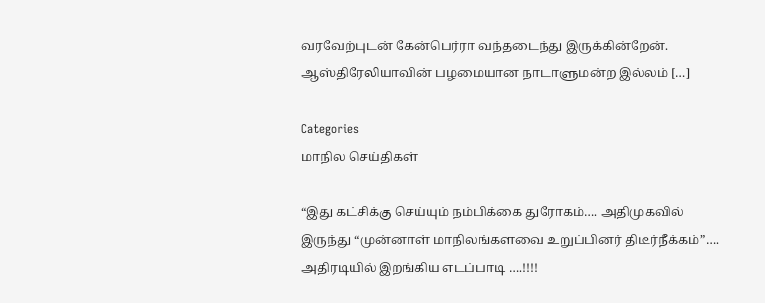வரவேற்புடன் கேன்பெர்ரா வந்தடைந்து இருக்கின்றேன். ஆஸ்திரேலியாவின் பழமையான நாடாளுமன்ற இல்லம் […]

Categories
மாநில செய்திகள்

“இது கட்சிக்கு செய்யும் நம்பிக்கை துரோகம்…. அதிமுகவில் இருந்து “முன்னாள் மாநிலங்களவை உறுப்பினர் திடீர்நீக்கம்”…. அதிரடியில் இறங்கிய எடப்பாடி ….!!!!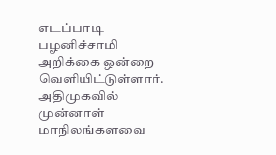எடப்பாடி பழனிச்சாமி அறிக்கை ஒன்றை  வெளியிட்டுள்ளார். அதிமுகவில்  முன்னாள் மாநிலங்களவை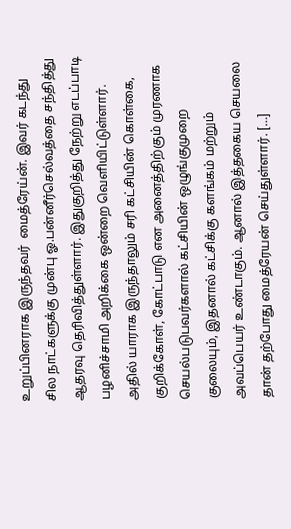உறுப்பினராக இருந்தவர்  மைத்ரேய்ன். இவர் கடந்து சில நாட்களுக்கு முன்பு ஓ.பன்னீர்செல்வத்தை சந்தித்து ஆதரவு தெரிவித்துள்ளார். இதுகுறித்து நேற்று எடப்பாடி பழனிச்சாமி அறிக்கை ஒன்றை வெளியிட்டுள்ளார். அதில் யாராக இருந்தாலும் சரி கட்சியின் கொள்கை, குறிக்கோள், கோட்பாடு என அனைத்திற்கும் முரணாக செயல்படுபவர்களால் கட்சியின் ஒழுங்குமுறை குலையும், இதனால் கட்சிக்கு களங்கம் மற்றும் அவப்பெயர் உண்டாகும். ஆனால் இத்தகைய செயலை தான் தற்போது மைத்ரேயன் செய்துள்ளார். […]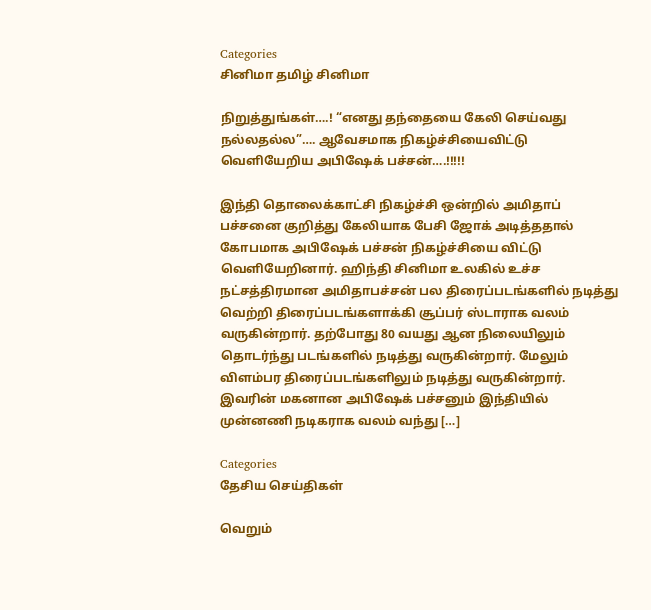Categories
சினிமா தமிழ் சினிமா

நிறுத்துங்கள்….! “எனது தந்தையை கேலி செய்வது நல்லதல்ல”…. ஆவேசமாக நிகழ்ச்சியைவிட்டு வெளியேறிய அபிஷேக் பச்சன்….!!!!!

இந்தி தொலைக்காட்சி நிகழ்ச்சி ஒன்றில் அமிதாப் பச்சனை குறித்து கேலியாக பேசி ஜோக் அடித்ததால் கோபமாக அபிஷேக் பச்சன் நிகழ்ச்சியை விட்டு வெளியேறினார். ஹிந்தி சினிமா உலகில் உச்ச நட்சத்திரமான அமிதாபச்சன் பல திரைப்படங்களில் நடித்து வெற்றி திரைப்படங்களாக்கி சூப்பர் ஸ்டாராக வலம் வருகின்றார். தற்போது 80 வயது ஆன நிலையிலும் தொடர்ந்து படங்களில் நடித்து வருகின்றார். மேலும் விளம்பர திரைப்படங்களிலும் நடித்து வருகின்றார். இவரின் மகனான அபிஷேக் பச்சனும் இந்தியில் முன்னணி நடிகராக வலம் வந்து […]

Categories
தேசிய செய்திகள்

வெறும்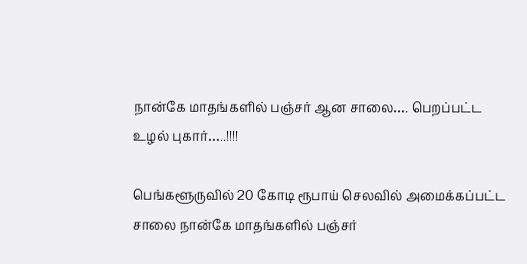நான்கே மாதங்களில் பஞ்சர் ஆன சாலை…. பெறப்பட்ட உழல் புகார்…..!!!!

பெங்களூருவில் 20 கோடி ரூபாய் செலவில் அமைக்கப்பட்ட சாலை நான்கே மாதங்களில் பஞ்சர்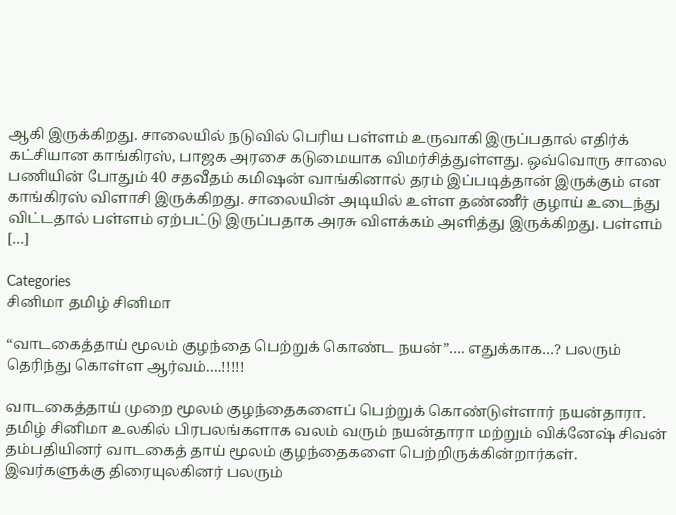ஆகி இருக்கிறது. சாலையில் நடுவில் பெரிய பள்ளம் உருவாகி இருப்பதால் எதிர்க் கட்சியான காங்கிரஸ், பாஜக அரசை கடுமையாக விமர்சித்துள்ளது. ஒவ்வொரு சாலை பணியின் போதும் 40 சதவீதம் கமிஷன் வாங்கினால் தரம் இப்படித்தான் இருக்கும் என காங்கிரஸ் விளாசி இருக்கிறது. சாலையின் அடியில் உள்ள தண்ணீர் குழாய் உடைந்து விட்டதால் பள்ளம் ஏற்பட்டு இருப்பதாக அரசு விளக்கம் அளித்து இருக்கிறது. பள்ளம் […]

Categories
சினிமா தமிழ் சினிமா

“வாடகைத்தாய் மூலம் குழந்தை பெற்றுக் கொண்ட நயன்”…. எதுக்காக…? பலரும் தெரிந்து கொள்ள ஆர்வம்….!!!!!

வாடகைத்தாய் முறை மூலம் குழந்தைகளைப் பெற்றுக் கொண்டுள்ளார் நயன்தாரா. தமிழ் சினிமா உலகில் பிரபலங்களாக வலம் வரும் நயன்தாரா மற்றும் விக்னேஷ் சிவன் தம்பதியினர் வாடகைத் தாய் மூலம் குழந்தைகளை பெற்றிருக்கின்றார்கள். இவர்களுக்கு திரையுலகினர் பலரும்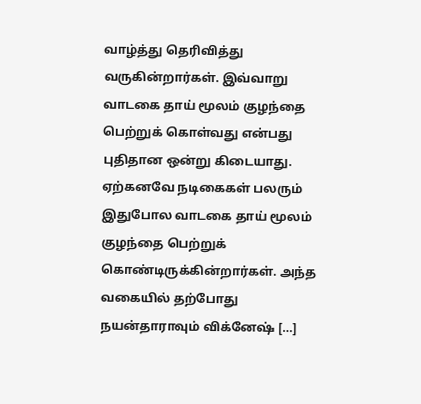வாழ்த்து தெரிவித்து வருகின்றார்கள். இவ்வாறு வாடகை தாய் மூலம் குழந்தை பெற்றுக் கொள்வது என்பது புதிதான ஒன்று கிடையாது. ஏற்கனவே நடிகைகள் பலரும் இதுபோல வாடகை தாய் மூலம் குழந்தை பெற்றுக் கொண்டிருக்கின்றார்கள். அந்த வகையில் தற்போது நயன்தாராவும் விக்னேஷ் […]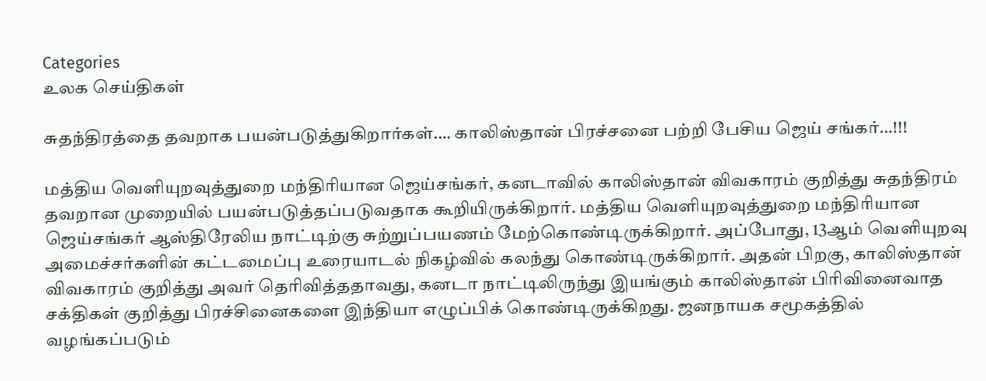Categories
உலக செய்திகள்

சுதந்திரத்தை தவறாக பயன்படுத்துகிறார்கள்…. காலிஸ்தான் பிரச்சனை பற்றி பேசிய ஜெய் சங்கர்…!!!

மத்திய வெளியுறவுத்துறை மந்திரியான ஜெய்சங்கர், கனடாவில் காலிஸ்தான் விவகாரம் குறித்து சுதந்திரம் தவறான முறையில் பயன்படுத்தப்படுவதாக கூறியிருக்கிறார். மத்திய வெளியுறவுத்துறை மந்திரியான ஜெய்சங்கர் ஆஸ்திரேலிய நாட்டிற்கு சுற்றுப்பயணம் மேற்கொண்டிருக்கிறார். அப்போது, 13ஆம் வெளியுறவு அமைச்சர்களின் கட்டமைப்பு உரையாடல் நிகழ்வில் கலந்து கொண்டிருக்கிறார். அதன் பிறகு, காலிஸ்தான் விவகாரம் குறித்து அவர் தெரிவித்ததாவது, கனடா நாட்டிலிருந்து இயங்கும் காலிஸ்தான் பிரிவினைவாத சக்திகள் குறித்து பிரச்சினைகளை இந்தியா எழுப்பிக் கொண்டிருக்கிறது. ஜனநாயக சமூகத்தில் வழங்கப்படும்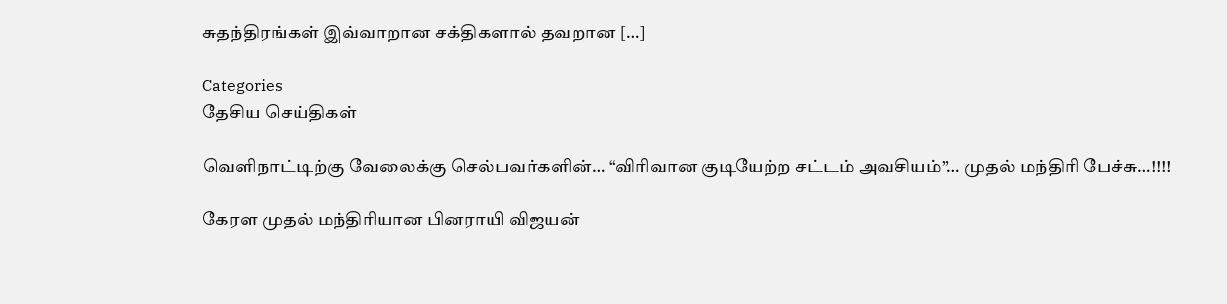சுதந்திரங்கள் இவ்வாறான சக்திகளால் தவறான […]

Categories
தேசிய செய்திகள்

வெளிநாட்டிற்கு வேலைக்கு செல்பவர்களின்… “விரிவான குடியேற்ற சட்டம் அவசியம்”… முதல் மந்திரி பேச்சு…!!!!

கேரள முதல் மந்திரியான பினராயி விஜயன்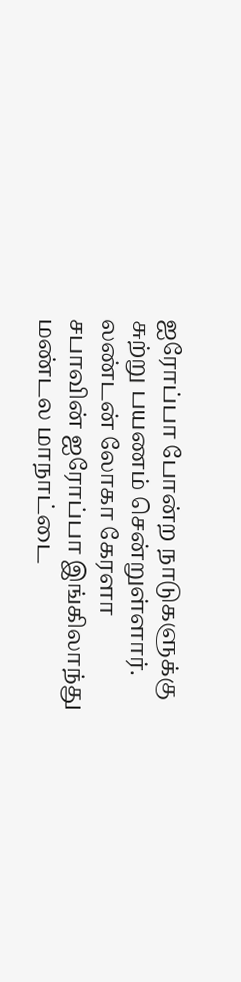ஐரோப்பா போன்ற நாடுகளுக்கு சுற்று பயணம் சென்றுள்ளார். லண்டன் லோகா கேரளா சபாவின் ஐரோப்பா இங்கிலாந்து மண்டல மாநாட்டை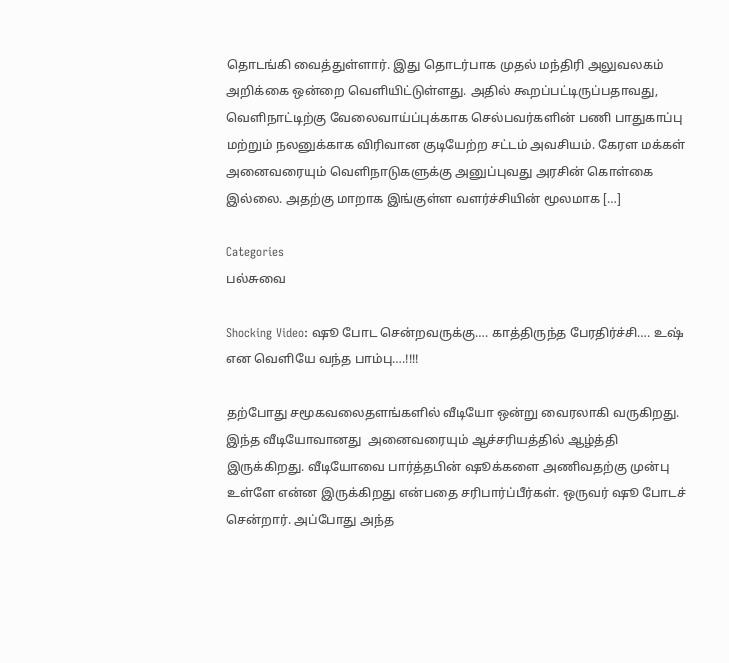தொடங்கி வைத்துள்ளார். இது தொடர்பாக முதல் மந்திரி அலுவலகம் அறிக்கை ஒன்றை வெளியிட்டுள்ளது. அதில் கூறப்பட்டிருப்பதாவது, வெளிநாட்டிற்கு வேலைவாய்ப்புக்காக செல்பவர்களின் பணி பாதுகாப்பு மற்றும் நலனுக்காக விரிவான குடியேற்ற சட்டம் அவசியம். கேரள மக்கள் அனைவரையும் வெளிநாடுகளுக்கு அனுப்புவது அரசின் கொள்கை இல்லை. அதற்கு மாறாக இங்குள்ள வளர்ச்சியின் மூலமாக […]

Categories
பல்சுவை

Shocking Video: ஷூ போட சென்றவருக்கு…. காத்திருந்த பேரதிர்ச்சி…. உஷ் என வெளியே வந்த பாம்பு….!!!!

தற்போது சமூகவலைதளங்களில் வீடியோ ஒன்று வைரலாகி வருகிறது. இந்த வீடியோவானது  அனைவரையும் ஆச்சரியத்தில் ஆழ்த்தி இருக்கிறது. வீடியோவை பார்த்தபின் ஷூக்களை அணிவதற்கு முன்பு உள்ளே என்ன இருக்கிறது என்பதை சரிபார்ப்பீர்கள். ஒருவர் ஷூ போடச் சென்றார். அப்போது அந்த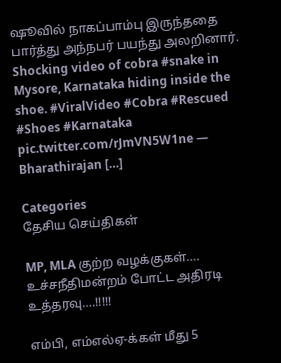ஷூவில் நாகப்பாம்பு இருந்ததை பார்த்து அந்நபர் பயந்து அலறினார். Shocking video of cobra #snake in Mysore, Karnataka hiding inside the shoe. #ViralVideo #Cobra #Rescued #Shoes #Karnataka pic.twitter.com/rJmVN5W1ne — Bharathirajan […]

Categories
தேசிய செய்திகள்

MP, MLA குற்ற வழக்குகள்…. உச்சநீதிமன்றம் போட்ட அதிரடி உத்தரவு….!!!!!

எம்பி, எம்எல்ஏ-க்கள் மீது 5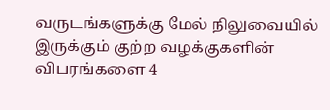வருடங்களுக்கு மேல் நிலுவையில் இருக்கும் குற்ற வழக்குகளின் விபரங்களை 4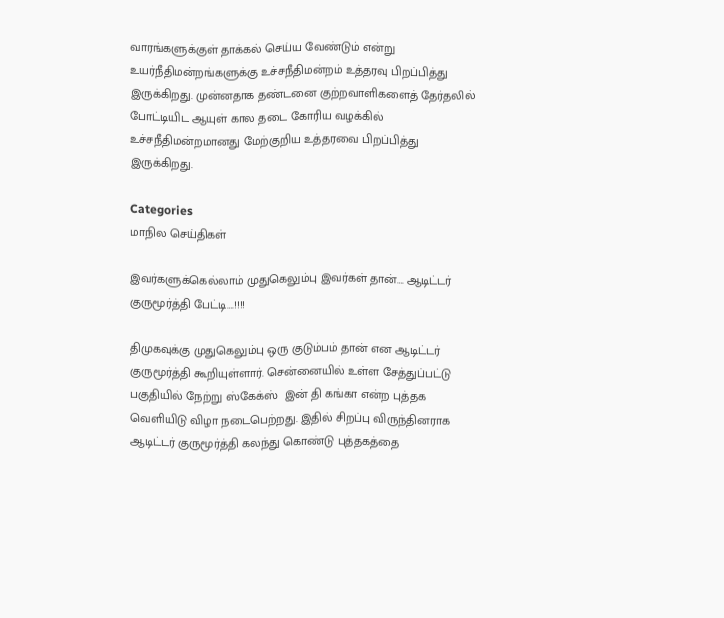வாரங்களுக்குள் தாக்கல் செய்ய வேண்டும் என்று உயர்நீதிமன்றங்களுக்கு உச்சநீதிமன்றம் உத்தரவு பிறப்பித்து இருக்கிறது. முன்னதாக தண்டனை குற்றவாளிகளைத் தேர்தலில் போட்டியிட ஆயுள் கால தடை கோரிய வழக்கில் உச்சநீதிமன்றமானது மேற்குறிய உத்தரவை பிறப்பித்து இருக்கிறது.

Categories
மாநில செய்திகள்

இவர்களுக்கெல்லாம் முதுகெலும்பு இவர்கள் தான்…. ஆடிட்டர் குருமூர்த்தி பேட்டி….!!!!

திமுகவுக்கு முதுகெலும்பு ஒரு குடும்பம் தான் என ஆடிட்டர் குருமூர்த்தி கூறியுள்ளார். சென்னையில் உள்ள சேத்துப்பட்டு பகுதியில் நேற்று ஸ்கேக்ஸ்  இன் தி கங்கா என்ற புத்தக வெளியிடு விழா நடைபெற்றது. இதில் சிறப்பு விருந்தினராக ஆடிட்டர் குருமூர்த்தி கலந்து கொண்டு புத்தகத்தை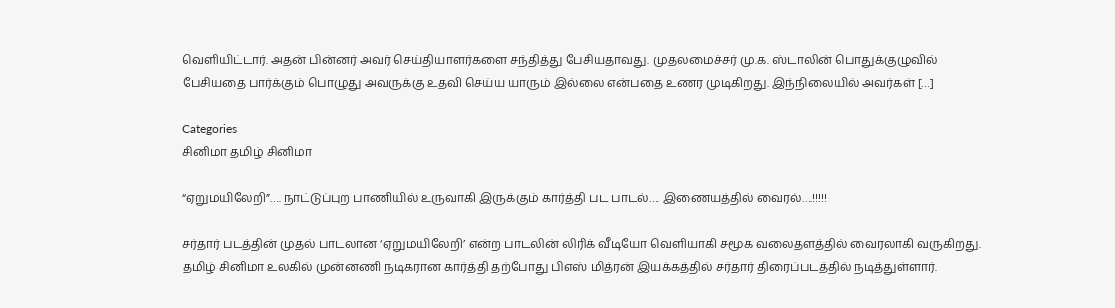வெளியிட்டார். அதன் பின்னர் அவர் செய்தியாளர்களை சந்தித்து பேசியதாவது. முதலமைச்சர் மு.க. ஸ்டாலின் பொதுக்குழுவில் பேசியதை பார்க்கும் பொழுது அவருக்கு உதவி செய்ய யாரும் இல்லை என்பதை உணர முடிகிறது. இந்நிலையில் அவர்கள் […]

Categories
சினிமா தமிழ் சினிமா

“ஏறுமயிலேறி”…. நாட்டுப்புற பாணியில் உருவாகி இருக்கும் கார்த்தி பட பாடல்…. இணையத்தில் வைரல்….!!!!!

சர்தார் படத்தின் முதல் பாடலான ‘ஏறுமயிலேறி’ என்ற பாடலின் லிரிக் வீடியோ வெளியாகி சமூக வலைதளத்தில் வைரலாகி வருகிறது. தமிழ் சினிமா உலகில் முன்னணி நடிகரான கார்த்தி தற்போது பிஎஸ் மித்ரன் இயக்கத்தில் சர்தார் திரைப்படத்தில் நடித்துள்ளார்.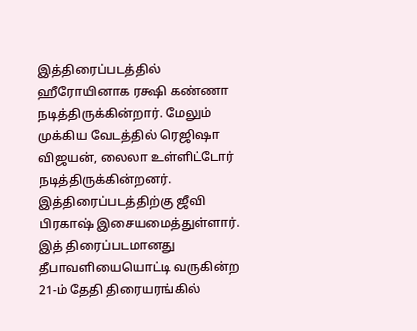இத்திரைப்படத்தில் ஹீரோயினாக ரக்ஷி கண்ணா நடித்திருக்கின்றார். மேலும் முக்கிய வேடத்தில் ரெஜிஷா விஜயன், லைலா உள்ளிட்டோர் நடித்திருக்கின்றனர். இத்திரைப்படத்திற்கு ஜீவி பிரகாஷ் இசையமைத்துள்ளார். இத் திரைப்படமானது தீபாவளியையொட்டி வருகின்ற 21-ம் தேதி திரையரங்கில்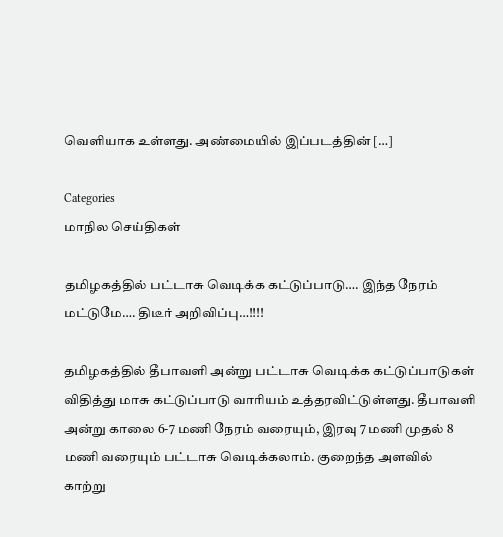வெளியாக உள்ளது. அண்மையில் இப்படத்தின் […]

Categories
மாநில செய்திகள்

தமிழகத்தில் பட்டாசு வெடிக்க கட்டுப்பாடு…. இந்த நேரம் மட்டுமே…. திடீர் அறிவிப்பு…!!!!

தமிழகத்தில் தீபாவளி அன்று பட்டாசு வெடிக்க கட்டுப்பாடுகள் விதித்து மாசு கட்டுப்பாடு வாரியம் உத்தரவிட்டுள்ளது. தீபாவளி அன்று காலை 6-7 மணி நேரம் வரையும், இரவு 7 மணி முதல் 8 மணி வரையும் பட்டாசு வெடிக்கலாம். குறைந்த அளவில் காற்று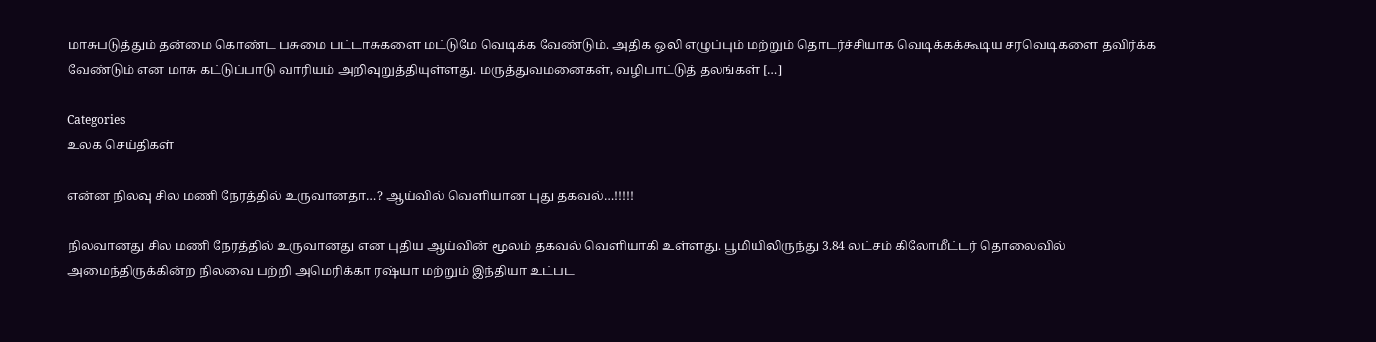மாசுபடுத்தும் தன்மை கொண்ட பசுமை பட்டாசுகளை மட்டுமே வெடிக்க வேண்டும். அதிக ஒலி எழுப்பும் மற்றும் தொடர்ச்சியாக வெடிக்கக்கூடிய சரவெடிகளை தவிர்க்க வேண்டும் என மாசு கட்டுப்பாடு வாரியம் அறிவுறுத்தியுள்ளது. மருத்துவமனைகள், வழிபாட்டுத் தலங்கள் […]

Categories
உலக செய்திகள்

என்ன நிலவு சில மணி நேரத்தில் உருவானதா…? ஆய்வில் வெளியான புது தகவல்…!!!!!

நிலவானது சில மணி நேரத்தில் உருவானது என புதிய ஆய்வின் மூலம் தகவல் வெளியாகி உள்ளது. பூமியிலிருந்து 3.84 லட்சம் கிலோமீட்டர் தொலைவில் அமைந்திருக்கின்ற நிலவை பற்றி அமெரிக்கா ரஷ்யா மற்றும் இந்தியா உட்பட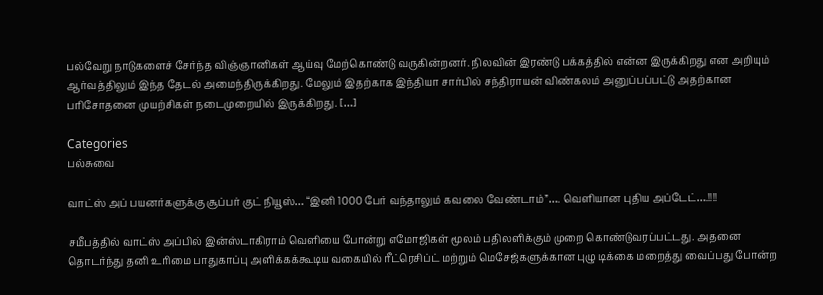பல்வேறு நாடுகளைச் சேர்ந்த விஞ்ஞானிகள் ஆய்வு மேற்கொண்டு வருகின்றனர். நிலவின் இரண்டு பக்கத்தில் என்ன இருக்கிறது என அறியும் ஆர்வத்திலும் இந்த தேடல் அமைந்திருக்கிறது. மேலும் இதற்காக இந்தியா சார்பில் சந்திராயன் விண்கலம் அனுப்பப்பட்டு அதற்கான பரிசோதனை முயற்சிகள் நடைமுறையில் இருக்கிறது. […]

Categories
பல்சுவை

வாட்ஸ் அப் பயனர்களுக்கு சூப்பர் குட் நியூஸ்… “இனி 1000 பேர் வந்தாலும் கவலை வேண்டாம்”…. வெளியான புதிய அப்டேட்….!!!!

சமீபத்தில் வாட்ஸ் அப்பில் இன்ஸ்டாகிராம் வெளியை போன்று எமோஜிகள் மூலம் பதிலளிக்கும் முறை கொண்டுவரப்பட்டது. அதனை தொடர்ந்து தனி உரிமை பாதுகாப்பு அளிக்கக்கூடிய வகையில் ரீட்ரெசிப்ட் மற்றும் மெசேஜ்களுக்கான புழு டிக்கை மறைத்து வைப்பது போன்ற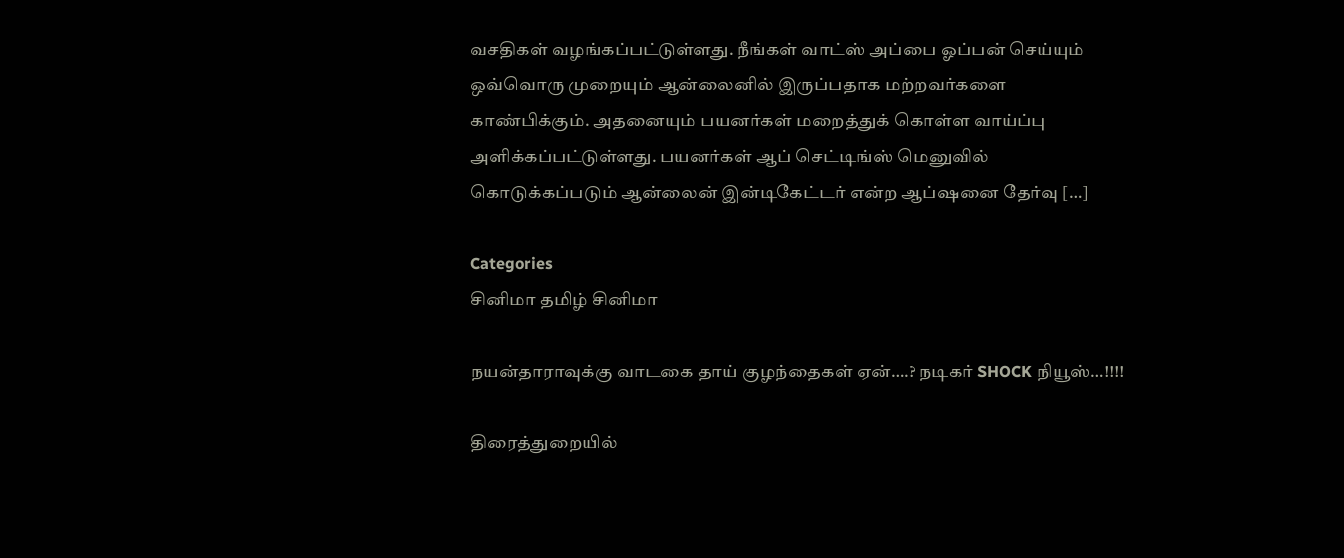வசதிகள் வழங்கப்பட்டுள்ளது. நீங்கள் வாட்ஸ் அப்பை ஓப்பன் செய்யும் ஒவ்வொரு முறையும் ஆன்லைனில் இருப்பதாக மற்றவர்களை காண்பிக்கும். அதனையும் பயனர்கள் மறைத்துக் கொள்ள வாய்ப்பு அளிக்கப்பட்டுள்ளது. பயனர்கள் ஆப் செட்டிங்ஸ் மெனுவில் கொடுக்கப்படும் ஆன்லைன் இன்டிகேட்டர் என்ற ஆப்ஷனை தேர்வு […]

Categories
சினிமா தமிழ் சினிமா

நயன்தாராவுக்கு வாடகை தாய் குழந்தைகள் ஏன்….? நடிகர் SHOCK நியூஸ்…!!!!

திரைத்துறையில்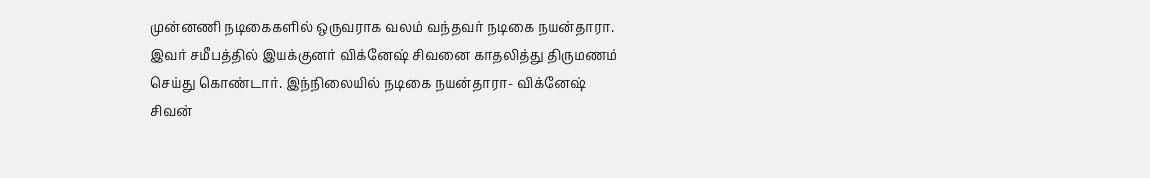முன்னணி நடிகைகளில் ஒருவராக வலம் வந்தவர் நடிகை நயன்தாரா. இவர் சமீபத்தில் இயக்குனர் விக்னேஷ் சிவனை காதலித்து திருமணம் செய்து கொண்டார். இந்நிலையில் நடிகை நயன்தாரா- விக்னேஷ் சிவன்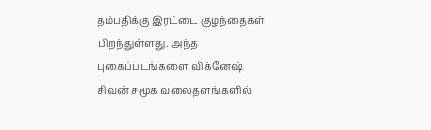தம்பதிக்கு இரட்டை குழந்தைகள் பிறந்துள்ளது. அந்த புகைப்படங்களை விக்னேஷ் சிவன் சமூக வலைதளங்களில்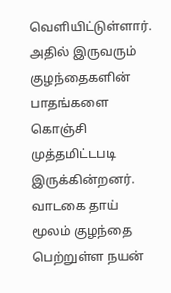வெளியிட்டுள்ளார். அதில் இருவரும் குழந்தைகளின் பாதங்களை கொஞ்சி முத்தமிட்டபடி இருக்கின்றனர்.  வாடகை தாய் மூலம் குழந்தை பெற்றுள்ள நயன்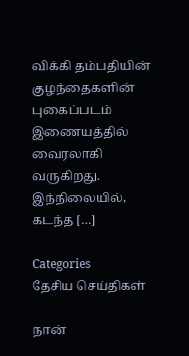விக்கி தம்பதியின் குழந்தைகளின் புகைப்படம் இணையத்தில் வைரலாகி வருகிறது. இந்நிலையில், கடந்த […]

Categories
தேசிய செய்திகள்

நான்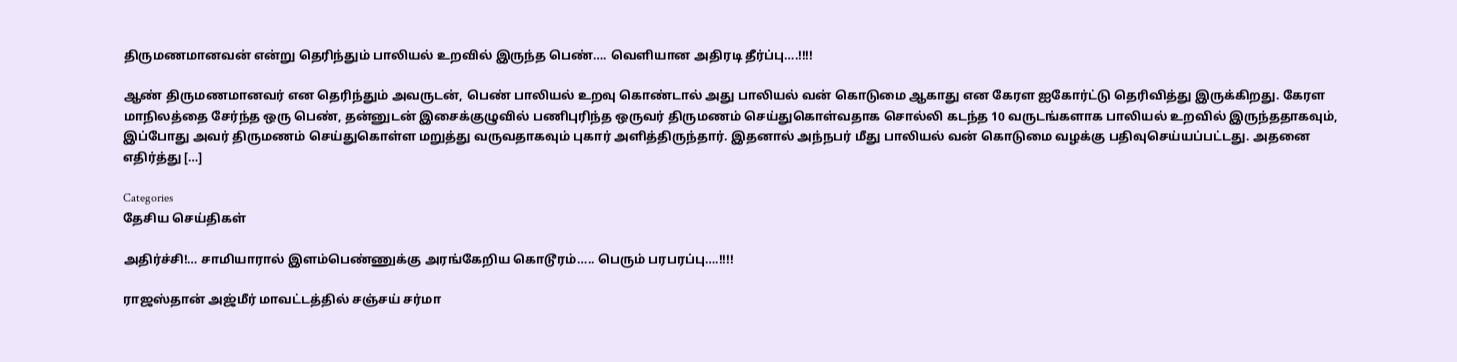திருமணமானவன் என்று தெரிந்தும் பாலியல் உறவில் இருந்த பெண்…. வெளியான அதிரடி தீர்ப்பு….!!!!

ஆண் திருமணமானவர் என தெரிந்தும் அவருடன், பெண் பாலியல் உறவு கொண்டால் அது பாலியல் வன் கொடுமை ஆகாது என கேரள ஐகோர்ட்டு தெரிவித்து இருக்கிறது. கேரள மாநிலத்தை சேர்ந்த ஒரு பெண், தன்னுடன் இசைக்குழுவில் பணிபுரிந்த ஒருவர் திருமணம் செய்துகொள்வதாக சொல்லி கடந்த 10 வருடங்களாக பாலியல் உறவில் இருந்ததாகவும், இப்போது அவர் திருமணம் செய்துகொள்ள மறுத்து வருவதாகவும் புகார் அளித்திருந்தார். இதனால் அந்நபர் மீது பாலியல் வன் கொடுமை வழக்கு பதிவுசெய்யப்பட்டது. அதனை எதிர்த்து […]

Categories
தேசிய செய்திகள்

அதிர்ச்சி!… சாமியாரால் இளம்பெண்ணுக்கு அரங்கேறிய கொடூரம்….. பெரும் பரபரப்பு….!!!!

ராஜஸ்தான் அஜ்மீர் மாவட்டத்தில் சஞ்சய் சர்மா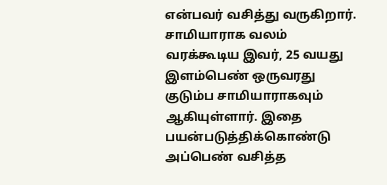என்பவர் வசித்து வருகிறார். சாமியாராக வலம் வரக்கூடிய இவர், 25 வயது இளம்பெண் ஒருவரது குடும்ப சாமியாராகவும் ஆகியுள்ளார். இதை பயன்படுத்திக்கொண்டு அப்பெண் வசித்த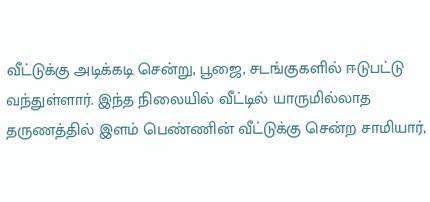வீட்டுக்கு அடிக்கடி சென்று, பூஜை, சடங்குகளில் ஈடுபட்டு வந்துள்ளார். இந்த நிலையில் வீட்டில் யாருமில்லாத தருணத்தில் இளம் பெண்ணின் வீட்டுக்கு சென்ற சாமியார்,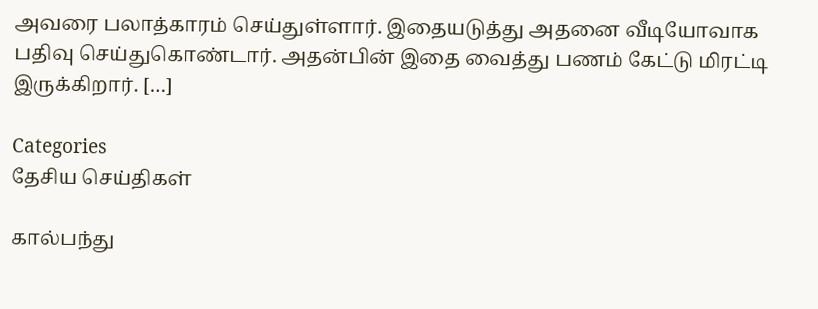அவரை பலாத்காரம் செய்துள்ளார். இதையடுத்து அதனை வீடியோவாக பதிவு செய்துகொண்டார். அதன்பின் இதை வைத்து பணம் கேட்டு மிரட்டி இருக்கிறார். […]

Categories
தேசிய செய்திகள்

கால்பந்து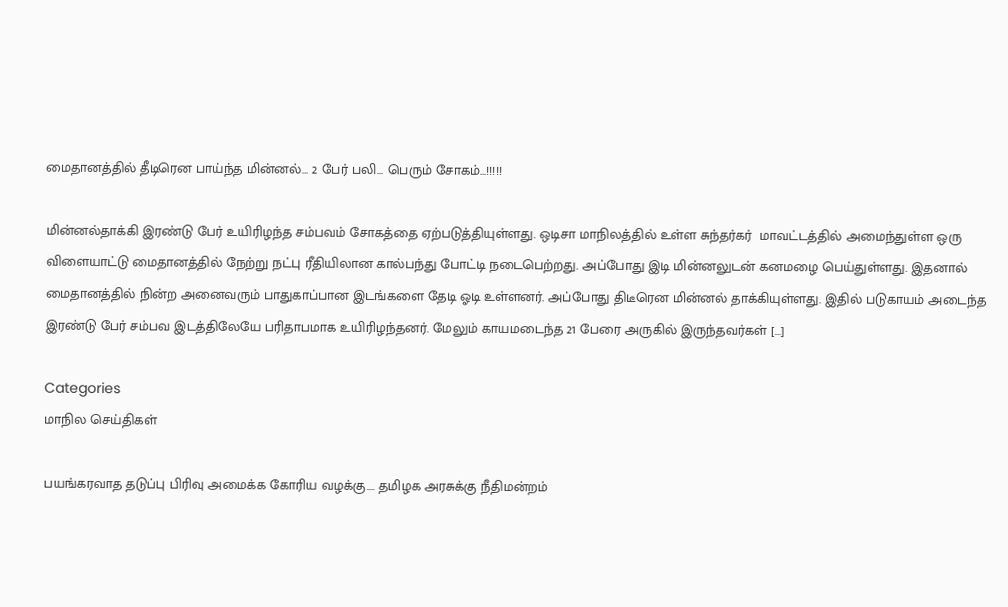மைதானத்தில் தீடிரென பாய்ந்த மின்னல்… 2 பேர் பலி… பெரும் சோகம்…!!!!!

மின்னல்தாக்கி இரண்டு பேர் உயிரிழந்த சம்பவம் சோகத்தை ஏற்படுத்தியுள்ளது. ஒடிசா மாநிலத்தில் உள்ள சுந்தர்கர்  மாவட்டத்தில் அமைந்துள்ள ஒரு  விளையாட்டு மைதானத்தில் நேற்று நட்பு ரீதியிலான கால்பந்து போட்டி நடைபெற்றது. அப்போது இடி மின்னலுடன் கனமழை பெய்துள்ளது. இதனால் மைதானத்தில் நின்ற அனைவரும் பாதுகாப்பான இடங்களை தேடி ஓடி உள்ளனர். அப்போது திடீரென மின்னல் தாக்கியுள்ளது. இதில் படுகாயம் அடைந்த இரண்டு பேர் சம்பவ இடத்திலேயே பரிதாபமாக உயிரிழந்தனர். மேலும் காயமடைந்த 21 பேரை அருகில் இருந்தவர்கள் […]

Categories
மாநில செய்திகள்

பயங்கரவாத தடுப்பு பிரிவு அமைக்க கோரிய வழக்கு…. தமிழக அரசுக்கு நீதிமன்றம்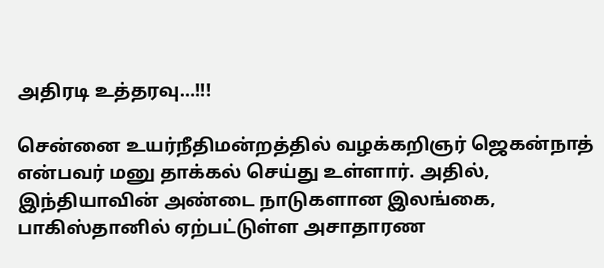அதிரடி உத்தரவு…!!!

சென்னை உயர்நீதிமன்றத்தில் வழக்கறிஞர் ஜெகன்நாத் என்பவர் மனு தாக்கல் செய்து உள்ளார். அதில், இந்தியாவின் அண்டை நாடுகளான இலங்கை, பாகிஸ்தானில் ஏற்பட்டுள்ள அசாதாரண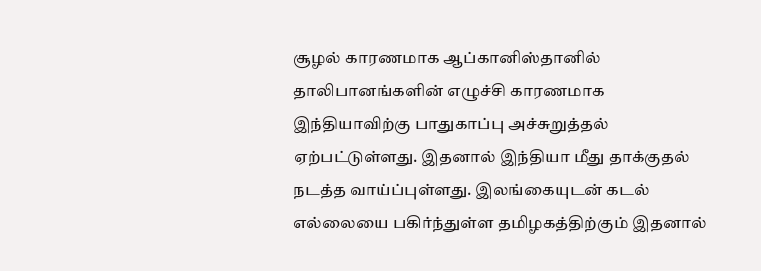சூழல் காரணமாக ஆப்கானிஸ்தானில் தாலிபானங்களின் எழுச்சி காரணமாக இந்தியாவிற்கு பாதுகாப்பு அச்சுறுத்தல் ஏற்பட்டுள்ளது. இதனால் இந்தியா மீது தாக்குதல் நடத்த வாய்ப்புள்ளது. இலங்கையுடன் கடல் எல்லையை பகிர்ந்துள்ள தமிழகத்திற்கும் இதனால்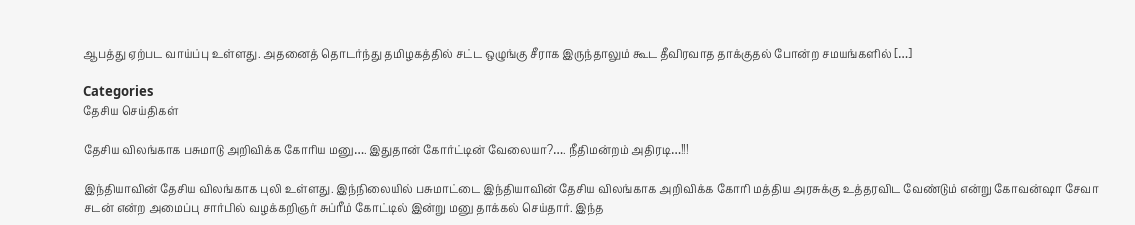ஆபத்து ஏற்பட வாய்ப்பு உள்ளது. அதனைத் தொடர்ந்து தமிழகத்தில் சட்ட ஒழுங்கு சீராக இருந்தாலும் கூட தீவிரவாத தாக்குதல் போன்ற சமயங்களில் […]

Categories
தேசிய செய்திகள்

தேசிய விலங்காக பசுமாடு அறிவிக்க கோரிய மனு…. இதுதான் கோர்ட்டின் வேலையா?…. நீதிமன்றம் அதிரடி…!!!

இந்தியாவின் தேசிய விலங்காக புலி உள்ளது. இந்நிலையில் பசுமாட்டை இந்தியாவின் தேசிய விலங்காக அறிவிக்க கோரி மத்திய அரசுக்கு உத்தரவிட வேண்டும் என்று கோவன்ஷா சேவா சடன் என்ற அமைப்பு சார்பில் வழக்கறிஞர் சுப்ரீம் கோட்டில் இன்று மனு தாக்கல் செய்தார். இந்த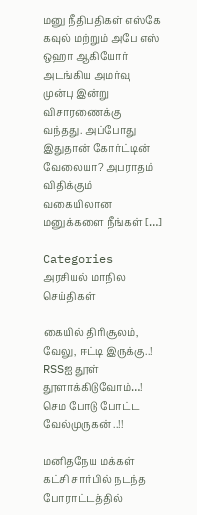மனு நீதிபதிகள் எஸ்கே கவுல் மற்றும் அபே எஸ் ஒஹா ஆகியோர் அடங்கிய அமர்வு முன்பு இன்று விசாரணைக்கு வந்தது. அப்போது இதுதான் கோர்ட்டின் வேலையா? அபராதம் விதிக்கும் வகையிலான மனுக்களை நீங்கள் […]

Categories
அரசியல் மாநில செய்திகள்

கையில் திரிசூலம், வேலு, ஈட்டி இருக்கு..! RSSஐ தூள் தூளாக்கிடுவோம்…! செம போடு போட்ட வேல்முருகன் ..!!

மனிதநேய மக்கள் கட்சி சார்பில் நடந்த போராட்டத்தில்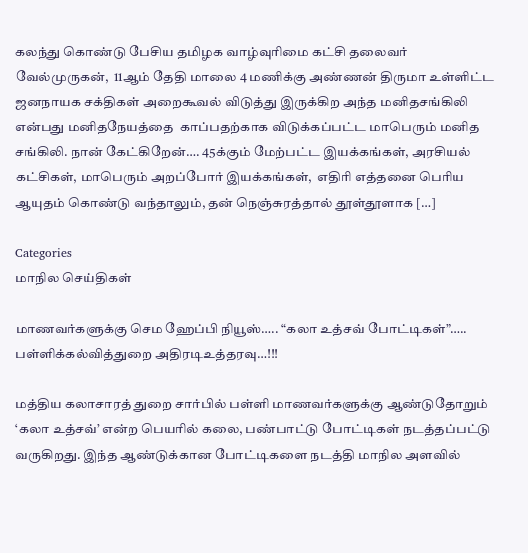கலந்து கொண்டு பேசிய தமிழக வாழ்வுரிமை கட்சி தலைவர் வேல்முருகன்,  11ஆம் தேதி மாலை 4 மணிக்கு அண்ணன் திருமா உள்ளிட்ட ஜனநாயக சக்திகள் அறைகூவல் விடுத்து இருக்கிற அந்த மனிதசங்கிலி என்பது மனிதநேயத்தை  காப்பதற்காக விடுக்கப்பட்ட மாபெரும் மனித சங்கிலி. நான் கேட்கிறேன்…. 45க்கும் மேற்பட்ட இயக்கங்கள், அரசியல் கட்சிகள், மாபெரும் அறப்போர் இயக்கங்கள்,  எதிரி எத்தனை பெரிய ஆயுதம் கொண்டு வந்தாலும், தன் நெஞ்சுரத்தால் தூள்தூளாக […]

Categories
மாநில செய்திகள்

மாணவர்களுக்கு செம ஹேப்பி நியூஸ்….. “கலா உத்சவ் போட்டிகள்”….. பள்ளிக்கல்வித்துறை அதிரடிஉத்தரவு…!!!

மத்திய கலாசாரத் துறை சார்பில் பள்ளி மாணவர்களுக்கு ஆண்டுதோறும் ‘கலா உத்சவ்’ என்ற பெயரில் கலை, பண்பாட்டு போட்டிகள் நடத்தப்பட்டு வருகிறது. இந்த ஆண்டுக்கான போட்டிகளை நடத்தி மாநில அளவில்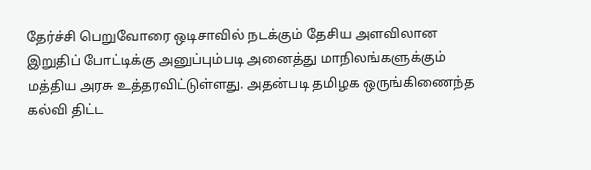தேர்ச்சி பெறுவோரை ஒடிசாவில் நடக்கும் தேசிய அளவிலான இறுதிப் போட்டிக்கு அனுப்பும்படி அனைத்து மாநிலங்களுக்கும் மத்திய அரசு உத்தரவிட்டுள்ளது. அதன்படி தமிழக ஒருங்கிணைந்த கல்வி திட்ட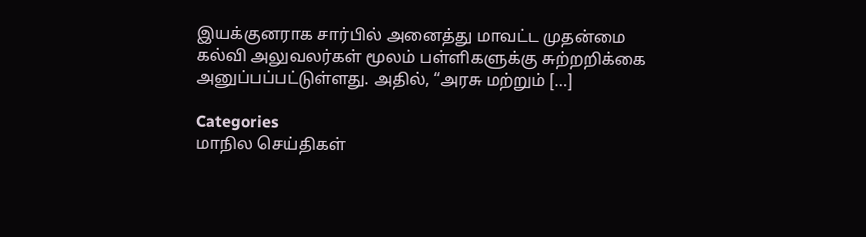இயக்குனராக சார்பில் அனைத்து மாவட்ட முதன்மை கல்வி அலுவலர்கள் மூலம் பள்ளிகளுக்கு சுற்றறிக்கை அனுப்பப்பட்டுள்ளது. அதில், “அரசு மற்றும் […]

Categories
மாநில செய்திகள்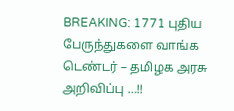BREAKING: 1771 புதிய பேருந்துகளை வாங்க டெண்டர் – தமிழக அரசு அறிவிப்பு …!!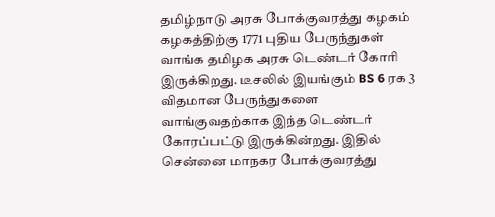தமிழ்நாடு அரசு போக்குவரத்து கழகம் கழகத்திற்கு 1771 புதிய பேருந்துகள் வாங்க தமிழக அரசு டெண்டர் கோரி இருக்கிறது. டீசலில் இயங்கும் BS 6 ரக 3 விதமான பேருந்துகளை வாங்குவதற்காக இந்த டெண்டர் கோரப்பட்டு இருக்கின்றது. இதில் சென்னை மாநகர போக்குவரத்து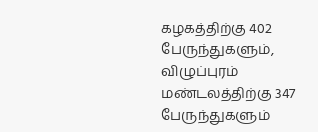கழகத்திற்கு 402 பேருந்துகளும், விழுப்புரம் மண்டலத்திற்கு 347 பேருந்துகளும்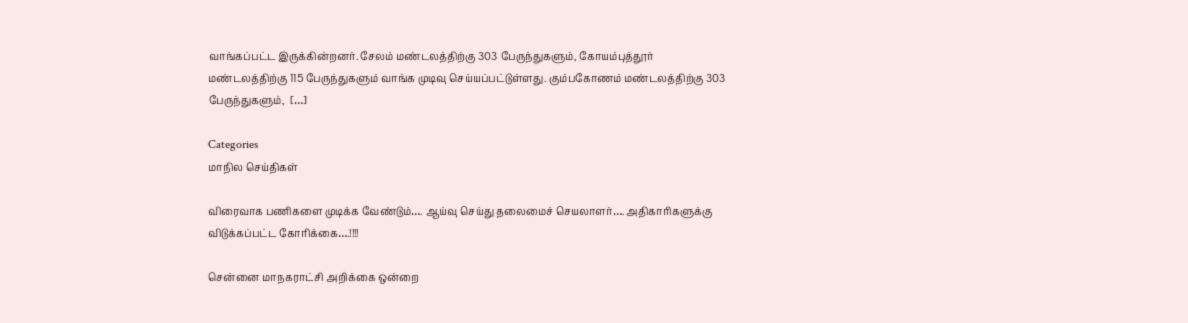வாங்கப்பட்ட இருக்கின்றனர். சேலம் மண்டலத்திற்கு 303 பேருந்துகளும், கோயம்புத்தூர் மண்டலத்திற்கு 115 பேருந்துகளும் வாங்க முடிவு செய்யப்பட்டுள்ளது. கும்பகோணம் மண்டலத்திற்கு 303 பேருந்துகளும்,  […]

Categories
மாநில செய்திகள்

விரைவாக பணிகளை முடிக்க வேண்டும்…. ஆய்வு செய்து தலைமைச் செயலாளர்…. அதிகாரிகளுக்கு விடுக்கப்பட்ட கோரிக்கை….!!!!

சென்னை மாநகராட்சி அறிக்கை ஒன்றை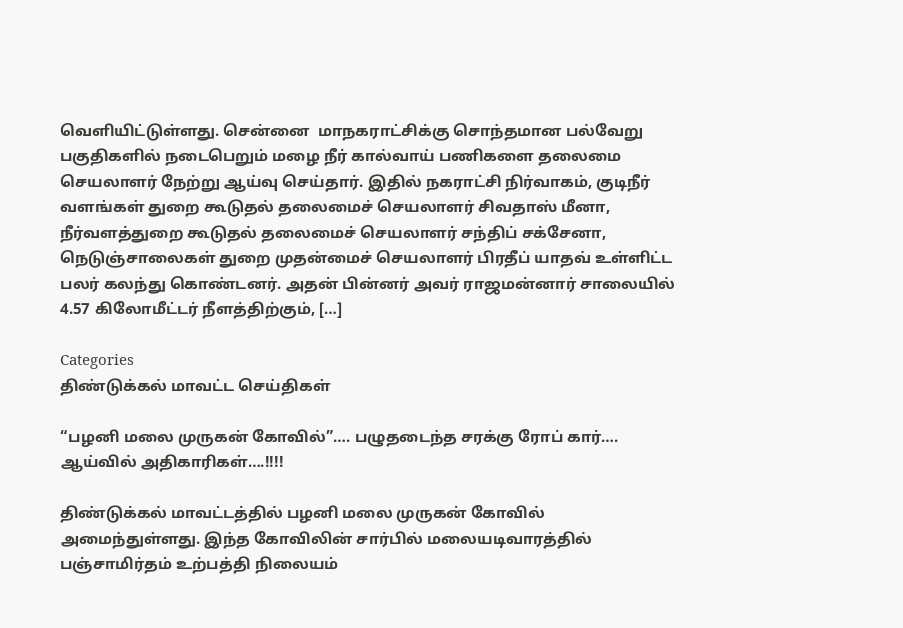வெளியிட்டுள்ளது. சென்னை  மாநகராட்சிக்கு சொந்தமான பல்வேறு பகுதிகளில் நடைபெறும் மழை நீர் கால்வாய் பணிகளை தலைமை செயலாளர் நேற்று ஆய்வு செய்தார். இதில் நகராட்சி நிர்வாகம், குடிநீர் வளங்கள் துறை கூடுதல் தலைமைச் செயலாளர் சிவதாஸ் மீனா, நீர்வளத்துறை கூடுதல் தலைமைச் செயலாளர் சந்திப் சக்சேனா, நெடுஞ்சாலைகள் துறை முதன்மைச் செயலாளர் பிரதீப் யாதவ் உள்ளிட்ட பலர் கலந்து கொண்டனர். அதன் பின்னர் அவர் ராஜமன்னார் சாலையில் 4.57 கிலோமீட்டர் நீளத்திற்கும், […]

Categories
திண்டுக்கல் மாவட்ட செய்திகள்

“பழனி மலை முருகன் கோவில்”…. பழுதடைந்த சரக்கு ரோப் கார்…. ஆய்வில் அதிகாரிகள்….!!!!

திண்டுக்கல் மாவட்டத்தில் பழனி மலை முருகன் கோவில் அமைந்துள்ளது. இந்த கோவிலின் சார்பில் மலையடிவாரத்தில் பஞ்சாமிர்தம் உற்பத்தி நிலையம்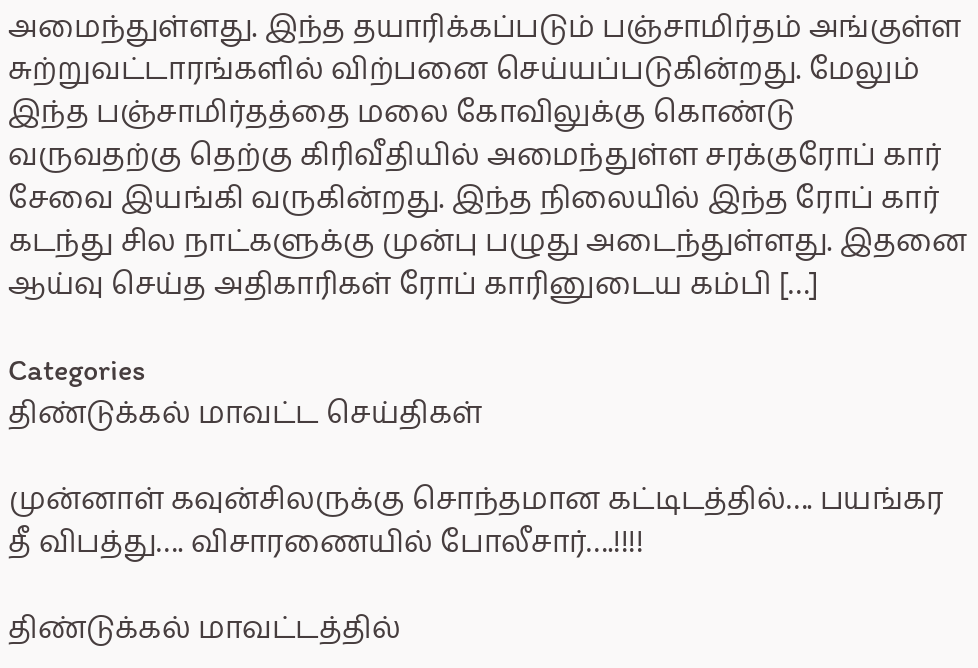அமைந்துள்ளது. இந்த தயாரிக்கப்படும் பஞ்சாமிர்தம் அங்குள்ள சுற்றுவட்டாரங்களில் விற்பனை செய்யப்படுகின்றது. மேலும் இந்த பஞ்சாமிர்தத்தை மலை கோவிலுக்கு கொண்டு வருவதற்கு தெற்கு கிரிவீதியில் அமைந்துள்ள சரக்குரோப் கார் சேவை இயங்கி வருகின்றது. இந்த நிலையில் இந்த ரோப் கார் கடந்து சில நாட்களுக்கு முன்பு பழுது அடைந்துள்ளது. இதனை ஆய்வு செய்த அதிகாரிகள் ரோப் காரினுடைய கம்பி […]

Categories
திண்டுக்கல் மாவட்ட செய்திகள்

முன்னாள் கவுன்சிலருக்கு சொந்தமான கட்டிடத்தில்…. பயங்கர தீ விபத்து…. விசாரணையில் போலீசார்….!!!!

திண்டுக்கல் மாவட்டத்தில்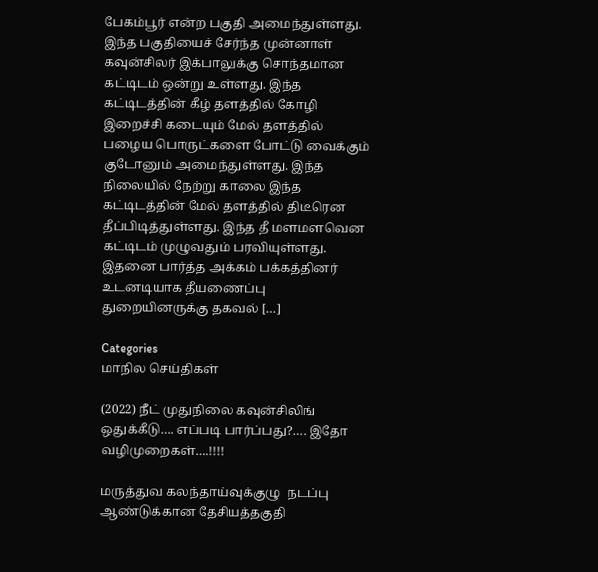பேகம்பூர் என்ற பகுதி அமைந்துள்ளது. இந்த பகுதியைச் சேர்ந்த முன்னாள் கவுன்சிலர் இக்பாலுக்கு சொந்தமான கட்டிடம் ஒன்று உள்ளது. இந்த கட்டிடத்தின் கீழ் தளத்தில் கோழி இறைச்சி கடையும் மேல் தளத்தில் பழைய பொருட்களை போட்டு வைக்கும் குடோனும் அமைந்துள்ளது. இந்த நிலையில் நேற்று காலை இந்த கட்டிடத்தின் மேல் தளத்தில் திடீரென தீப்பிடித்துள்ளது. இந்த தீ மளமளவென கட்டிடம் முழுவதும் பரவியுள்ளது. இதனை பார்த்த அக்கம் பக்கத்தினர் உடனடியாக தீயணைப்பு துறையினருக்கு தகவல் […]

Categories
மாநில செய்திகள்

(2022) நீட் முதுநிலை கவுன்சிலிங் ஒதுக்கீடு…. எப்படி பார்ப்பது?…. இதோ வழிமுறைகள்….!!!!

மருத்துவ கலந்தாய்வுக்குழு  நடப்பு ஆண்டுக்கான தேசியத்தகுதி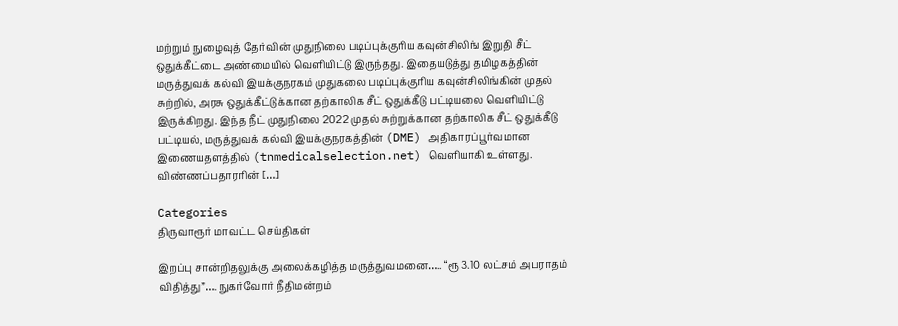மற்றும் நுழைவுத் தேர்வின் முதுநிலை படிப்புக்குரிய கவுன்சிலிங் இறுதி சீட் ஒதுக்கீட்டை அண்மையில் வெளியிட்டு இருந்தது. இதையடுத்து தமிழகத்தின் மருத்துவக் கல்வி இயக்குநரகம் முதுகலை படிப்புக்குரிய கவுன்சிலிங்கின் முதல் சுற்றில், அரசு ஒதுக்கீட்டுக்கான தற்காலிக சீட் ஒதுக்கீடு பட்டியலை வெளியிட்டு இருக்கிறது. இந்த நீட் முதுநிலை 2022 முதல் சுற்றுக்கான தற்காலிக சீட் ஒதுக்கீடு பட்டியல், மருத்துவக் கல்வி இயக்குநரகத்தின் (DME) அதிகாரப்பூர்வமான இணையதளத்தில் (tnmedicalselection.net) வெளியாகி உள்ளது. விண்ணப்பதாரரின் […]

Categories
திருவாரூர் மாவட்ட செய்திகள்

இறப்பு சான்றிதலுக்கு அலைக்கழித்த மருத்துவமனை….. “ரூ 3.10 லட்சம் அபராதம் விதித்து”…. நுகர்வோர் நீதிமன்றம்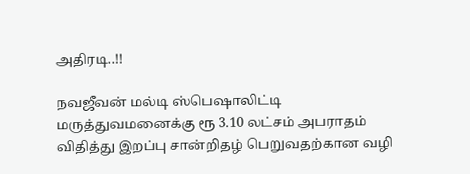அதிரடி..!!

நவஜீவன் மல்டி ஸ்பெஷாலிட்டி மருத்துவமனைக்கு ரூ 3.10 லட்சம் அபராதம் விதித்து இறப்பு சான்றிதழ் பெறுவதற்கான வழி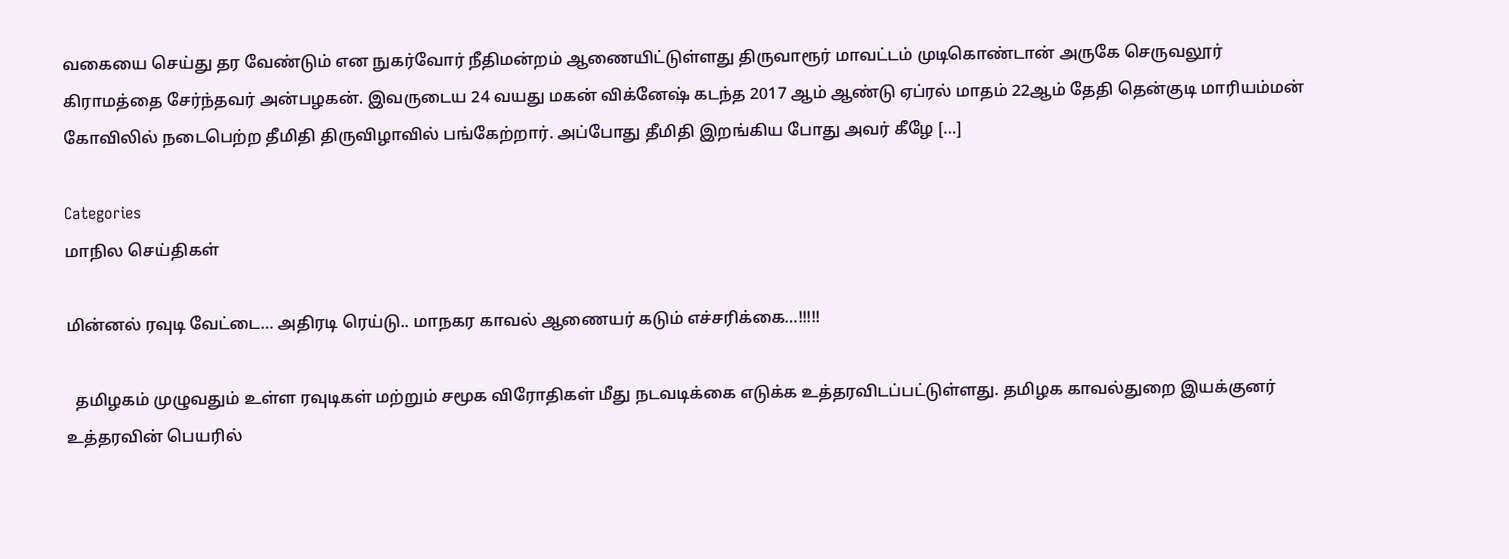வகையை செய்து தர வேண்டும் என நுகர்வோர் நீதிமன்றம் ஆணையிட்டுள்ளது திருவாரூர் மாவட்டம் முடிகொண்டான் அருகே செருவலூர் கிராமத்தை சேர்ந்தவர் அன்பழகன். இவருடைய 24 வயது மகன் விக்னேஷ் கடந்த 2017 ஆம் ஆண்டு ஏப்ரல் மாதம் 22ஆம் தேதி தென்குடி மாரியம்மன் கோவிலில் நடைபெற்ற தீமிதி திருவிழாவில் பங்கேற்றார். அப்போது தீமிதி இறங்கிய போது அவர் கீழே […]

Categories
மாநில செய்திகள்

மின்னல் ரவுடி வேட்டை… அதிரடி ரெய்டு.. மாநகர காவல் ஆணையர் கடும் எச்சரிக்கை…!!!!!

  தமிழகம் முழுவதும் உள்ள ரவுடிகள் மற்றும் சமூக விரோதிகள் மீது நடவடிக்கை எடுக்க உத்தரவிடப்பட்டுள்ளது. தமிழக காவல்துறை இயக்குனர் உத்தரவின் பெயரில்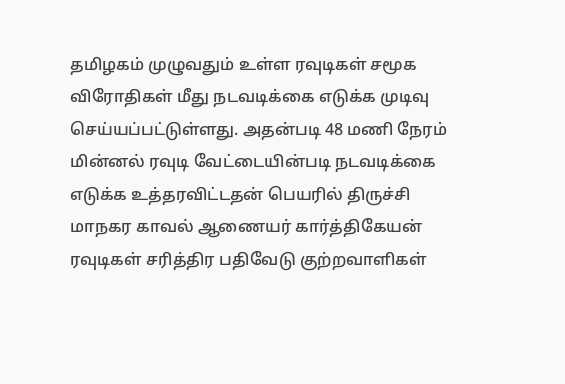தமிழகம் முழுவதும் உள்ள ரவுடிகள் சமூக விரோதிகள் மீது நடவடிக்கை எடுக்க முடிவு செய்யப்பட்டுள்ளது. அதன்படி 48 மணி நேரம் மின்னல் ரவுடி வேட்டையின்படி நடவடிக்கை எடுக்க உத்தரவிட்டதன் பெயரில் திருச்சி மாநகர காவல் ஆணையர் கார்த்திகேயன் ரவுடிகள் சரித்திர பதிவேடு குற்றவாளிகள்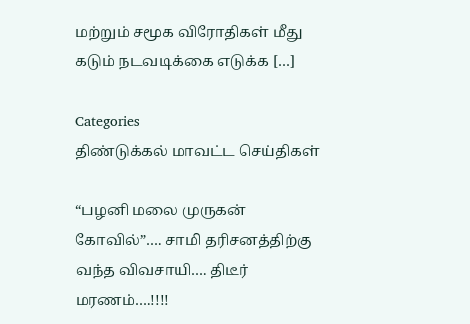மற்றும் சமூக விரோதிகள் மீது கடும் நடவடிக்கை எடுக்க […]

Categories
திண்டுக்கல் மாவட்ட செய்திகள்

“பழனி மலை முருகன் கோவில்”…. சாமி தரிசனத்திற்கு வந்த விவசாயி…. திடீர் மரணம்….!!!!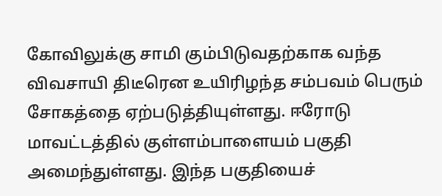கோவிலுக்கு சாமி கும்பிடுவதற்காக வந்த விவசாயி திடீரென உயிரிழந்த சம்பவம் பெரும் சோகத்தை ஏற்படுத்தியுள்ளது. ஈரோடு மாவட்டத்தில் குள்ளம்பாளையம் பகுதி அமைந்துள்ளது. இந்த பகுதியைச்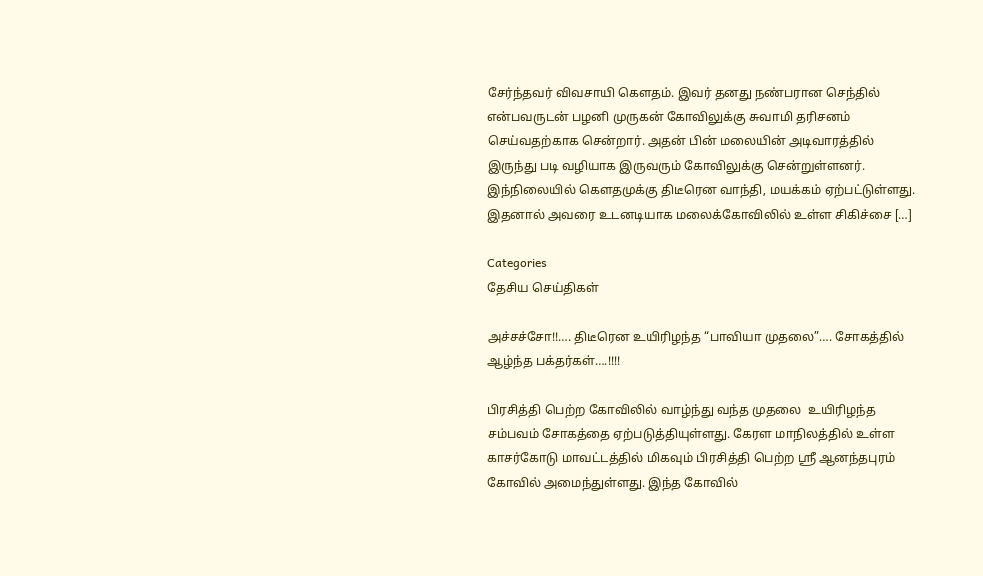சேர்ந்தவர் விவசாயி கௌதம். இவர் தனது நண்பரான செந்தில் என்பவருடன் பழனி முருகன் கோவிலுக்கு சுவாமி தரிசனம் செய்வதற்காக சென்றார். அதன் பின் மலையின் அடிவாரத்தில் இருந்து படி வழியாக இருவரும் கோவிலுக்கு சென்றுள்ளனர். இந்நிலையில் கௌதமுக்கு திடீரென வாந்தி, மயக்கம் ஏற்பட்டுள்ளது. இதனால் அவரை உடனடியாக மலைக்கோவிலில் உள்ள சிகிச்சை […]

Categories
தேசிய செய்திகள்

அச்சச்சோ!!…. திடீரென உயிரிழந்த “பாவியா முதலை”…. சோகத்தில் ஆழ்ந்த பக்தர்கள்….!!!!

பிரசித்தி பெற்ற கோவிலில் வாழ்ந்து வந்த முதலை  உயிரிழந்த சம்பவம் சோகத்தை ஏற்படுத்தியுள்ளது. கேரள மாநிலத்தில் உள்ள காசர்கோடு மாவட்டத்தில் மிகவும் பிரசித்தி பெற்ற ஸ்ரீ ஆனந்தபுரம் கோவில் அமைந்துள்ளது. இந்த கோவில்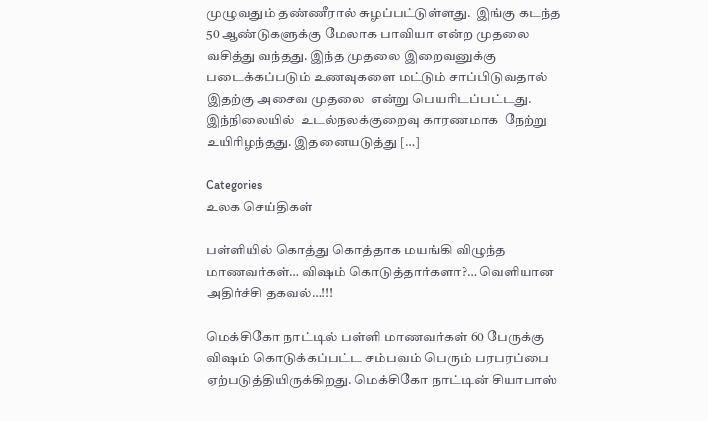முழுவதும் தண்ணீரால் சுழப்பட்டுள்ளது.  இங்கு கடந்த 50 ஆண்டுகளுக்கு மேலாக பாவியா என்ற முதலை வசித்து வந்தது. இந்த முதலை இறைவனுக்கு படைக்கப்படும் உணவுகளை மட்டும் சாப்பிடுவதால் இதற்கு அசைவ முதலை  என்று பெயரிடப்பட்டது. இந்நிலையில்  உடல்நலக்குறைவு காரணமாக  நேற்று  உயிரிழந்தது. இதனையடுத்து […]

Categories
உலக செய்திகள்

பள்ளியில் கொத்து கொத்தாக மயங்கி விழுந்த மாணவர்கள்… விஷம் கொடுத்தார்களா?… வெளியான அதிர்ச்சி தகவல்…!!!

மெக்சிகோ நாட்டில் பள்ளி மாணவர்கள் 60 பேருக்கு விஷம் கொடுக்கப்பட்ட சம்பவம் பெரும் பரபரப்பை ஏற்படுத்தியிருக்கிறது. மெக்சிகோ நாட்டின் சியாபாஸ்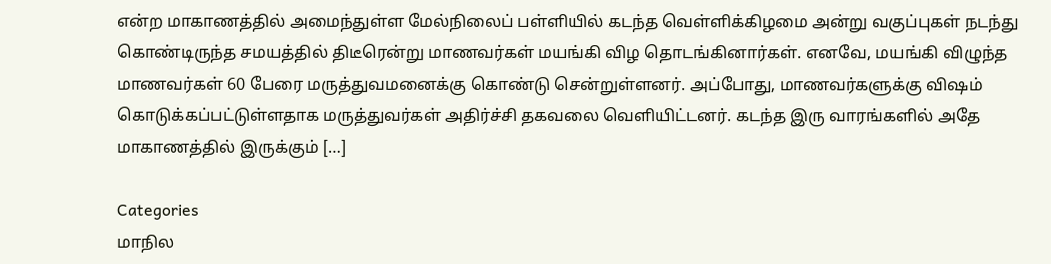என்ற மாகாணத்தில் அமைந்துள்ள மேல்நிலைப் பள்ளியில் கடந்த வெள்ளிக்கிழமை அன்று வகுப்புகள் நடந்து கொண்டிருந்த சமயத்தில் திடீரென்று மாணவர்கள் மயங்கி விழ தொடங்கினார்கள். எனவே, மயங்கி விழுந்த மாணவர்கள் 60 பேரை மருத்துவமனைக்கு கொண்டு சென்றுள்ளனர். அப்போது, மாணவர்களுக்கு விஷம் கொடுக்கப்பட்டுள்ளதாக மருத்துவர்கள் அதிர்ச்சி தகவலை வெளியிட்டனர். கடந்த இரு வாரங்களில் அதே மாகாணத்தில் இருக்கும் […]

Categories
மாநில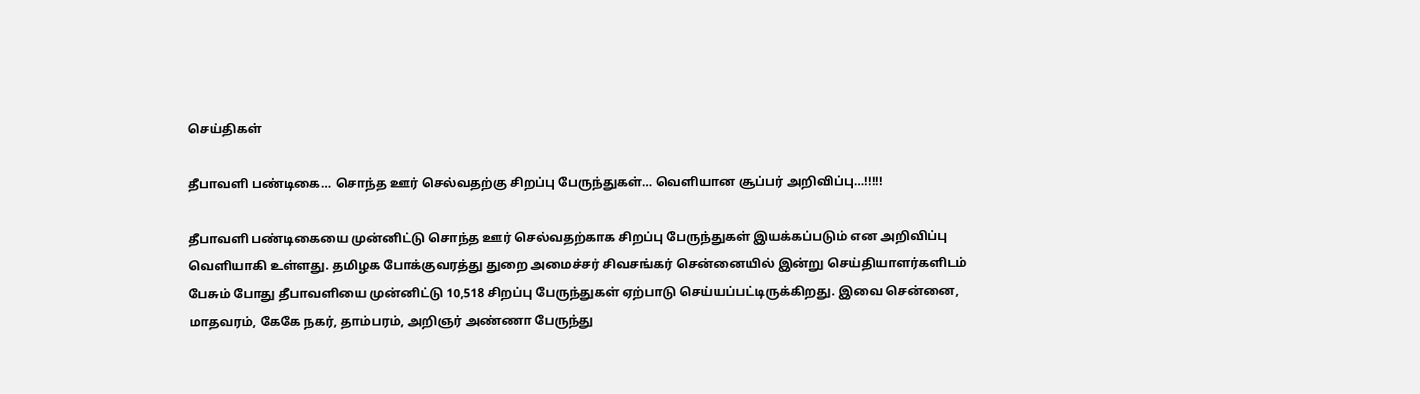செய்திகள்

தீபாவளி பண்டிகை… சொந்த ஊர் செல்வதற்கு சிறப்பு பேருந்துகள்… வெளியான சூப்பர் அறிவிப்பு…!!!!!

தீபாவளி பண்டிகையை முன்னிட்டு சொந்த ஊர் செல்வதற்காக சிறப்பு பேருந்துகள் இயக்கப்படும் என அறிவிப்பு வெளியாகி உள்ளது. தமிழக போக்குவரத்து துறை அமைச்சர் சிவசங்கர் சென்னையில் இன்று செய்தியாளர்களிடம் பேசும் போது தீபாவளியை முன்னிட்டு 10,518 சிறப்பு பேருந்துகள் ஏற்பாடு செய்யப்பட்டிருக்கிறது. இவை சென்னை, மாதவரம், கேகே நகர், தாம்பரம், அறிஞர் அண்ணா பேருந்து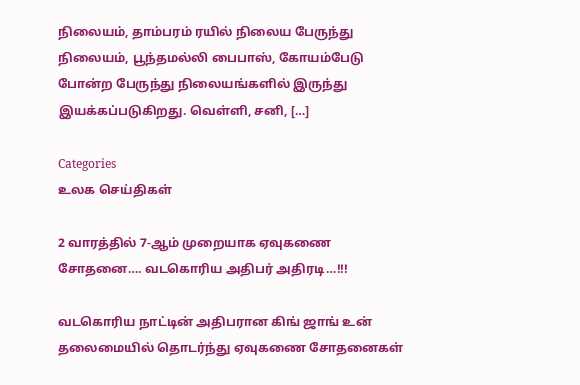நிலையம், தாம்பரம் ரயில் நிலைய பேருந்து நிலையம், பூந்தமல்லி பைபாஸ், கோயம்பேடு போன்ற பேருந்து நிலையங்களில் இருந்து இயக்கப்படுகிறது. வெள்ளி, சனி, […]

Categories
உலக செய்திகள்

2 வாரத்தில் 7-ஆம் முறையாக ஏவுகணை சோதனை…. வடகொரிய அதிபர் அதிரடி…!!!

வடகொரிய நாட்டின் அதிபரான கிங் ஜாங் உன் தலைமையில் தொடர்ந்து ஏவுகணை சோதனைகள்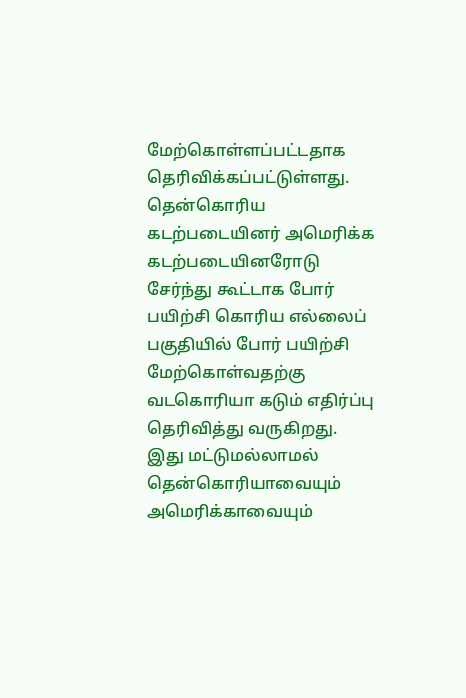மேற்கொள்ளப்பட்டதாக தெரிவிக்கப்பட்டுள்ளது. தென்கொரிய கடற்படையினர் அமெரிக்க கடற்படையினரோடு சேர்ந்து கூட்டாக போர் பயிற்சி கொரிய எல்லைப் பகுதியில் போர் பயிற்சி மேற்கொள்வதற்கு வடகொரியா கடும் எதிர்ப்பு தெரிவித்து வருகிறது. இது மட்டுமல்லாமல் தென்கொரியாவையும் அமெரிக்காவையும்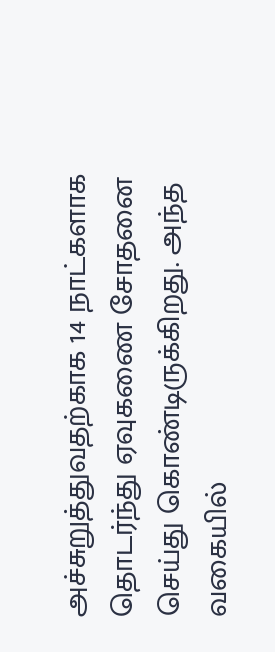அச்சுறுத்துவதற்காக 14 நாட்களாக தொடர்ந்து ஏவுகணை சோதனை செய்து கொண்டிருக்கிறது. அந்த வகையில்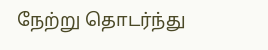நேற்று தொடர்ந்து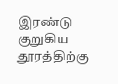இரண்டு குறுகிய தூரத்திற்கு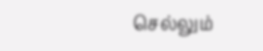செல்லும்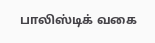பாலிஸ்டிக் வகை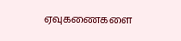ஏவுகணைகளை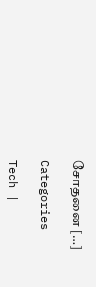சோதனை […]

Categories

Tech |